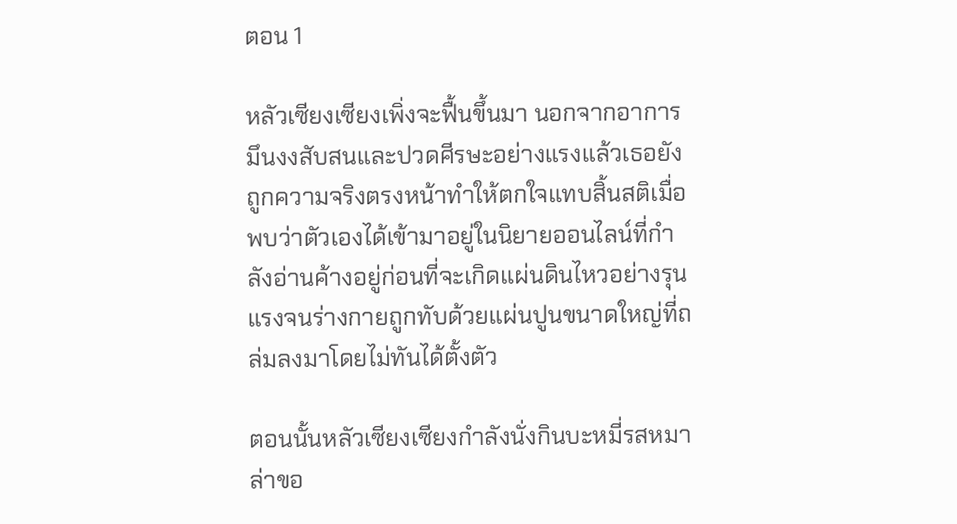ตอน 1

หลัวเซียงเซียงเพิ่งจะฟื้นขึ้นมา นอกจากอาการมึนงงสับสนและปวดศีรษะอย่างแรงแล้วเธอยังถูกความจริงตรงหน้าทำให้ตกใจแทบสิ้นสติเมื่อพบว่าตัวเองได้เข้ามาอยู่ในนิยายออนไลน์ที่กำลังอ่านค้างอยู่ก่อนที่จะเกิดแผ่นดินไหวอย่างรุนแรงจนร่างกายถูกทับด้วยแผ่นปูนขนาดใหญ่ที่ถล่มลงมาโดยไม่ทันได้ตั้งตัว

ตอนนั้นหลัวเซียงเซียงกำลังนั่งกินบะหมี่รสหมาล่าขอ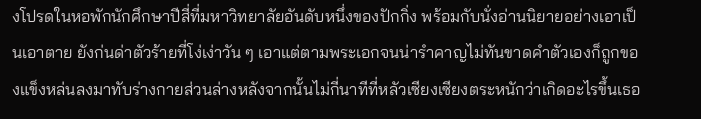งโปรดในหอพักนักศึกษาปีสี่ที่มหาวิทยาลัยอันดับหนึ่งของปักกิ่ง พร้อมกับนั่งอ่านนิยายอย่างเอาเป็นเอาตาย ยังก่นด่าตัวร้ายที่โง่เง่าวัน ๆ เอาแต่ตามพระเอกจนน่ารำคาญไม่ทันขาดคำตัวเองก็ถูกของแข็งหล่นลงมาทับร่างกายส่วนล่างหลังจากนั้นไม่กี่นาทีที่หลัวเซียงเซียงตระหนักว่าเกิดอะไรขึ้นเธอ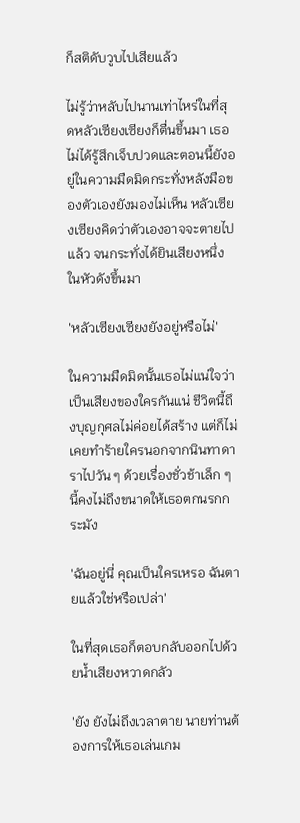ก็สติดับวูบไปเสียแล้ว

ไม่รู้ว่าหลับไปนานเท่าไหร่ในที่สุดหลัวเซียงเซียงก็ตื่นขึ้นมา เธอไม่ได้รู้สึกเจ็บปวดและตอนนี้ยังอยู่ในความมืดมิดกระทั่งหลังมือของตัวเองยังมองไม่เห็น หลัวเซียงเซียงคิดว่าตัวเองอาจจะตายไปแล้ว จนกระทั่งได้ยินเสียงหนึ่งในหัวดังขึ้นมา

'หลัวเซียงเซียงยังอยู่หรือไม่'

ในความมืดมิดนั้นเธอไม่แน่ใจว่าเป็นเสียงของใครกันแน่ ชีวิตนี้ถึงบุญกุศลไม่ค่อยได้สร้าง แต่ก็ไม่เคยทำร้ายใครนอกจากนินทาดาราไปวัน ๆ ด้วยเรื่องชั่วช้าเล็ก ๆ นี้คงไม่ถึงขนาดให้เธอตกนรกกระมัง

'ฉันอยู่นี่ คุณเป็นใครเหรอ ฉันตายแล้วใช่หรือเปล่า'

ในที่สุดเธอก็ตอบกลับออกไปด้วยน้ำเสียงหวาดกลัว

'ยัง ยังไม่ถึงเวลาตาย นายท่านต้องการให้เธอเล่นเกม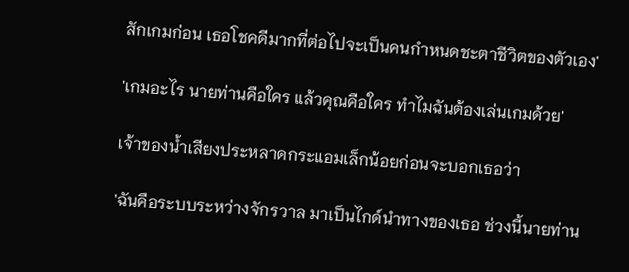สักเกมก่อน เธอโชคดีมากที่ต่อไปจะเป็นคนกำหนดชะตาชีวิตของตัวเอง'

'เกมอะไร นายท่านคือใคร แล้วคุณคือใคร ทำไมฉันต้องเล่นเกมด้วย'

เจ้าของน้ำเสียงประหลาดกระแอมเล็กน้อยก่อนจะบอกเธอว่า

'ฉันคือระบบระหว่างจักรวาล มาเป็นไกด์นำทางของเธอ ช่วงนี้นายท่าน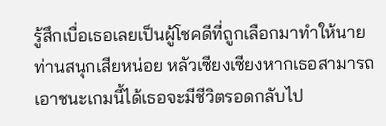รู้สึกเบื่อเธอเลยเป็นผู้โชคดีที่ถูกเลือกมาทำให้นายท่านสนุกเสียหน่อย หลัวเซียงเซียงหากเธอสามารถเอาชนะเกมนี้ได้เธอจะมีชีวิตรอดกลับไป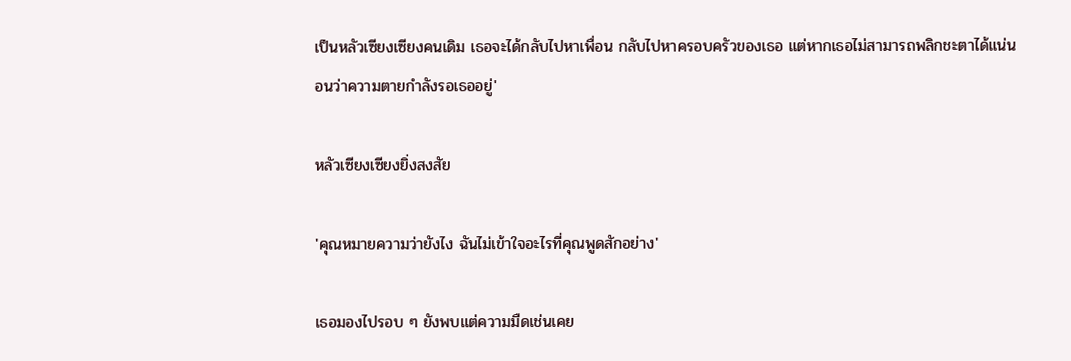เป็นหลัวเซียงเซียงคนเดิม เธอจะได้กลับไปหาเพื่อน กลับไปหาครอบครัวของเธอ แต่หากเธอไม่สามารถพลิกชะตาได้แน่นอนว่าความตายกำลังรอเธออยู่'

หลัวเซียงเซียงยิ่งสงสัย

'คุณหมายความว่ายังไง ฉันไม่เข้าใจอะไรที่คุณพูดสักอย่าง'

เธอมองไปรอบ ๆ ยังพบแต่ความมืดเช่นเคย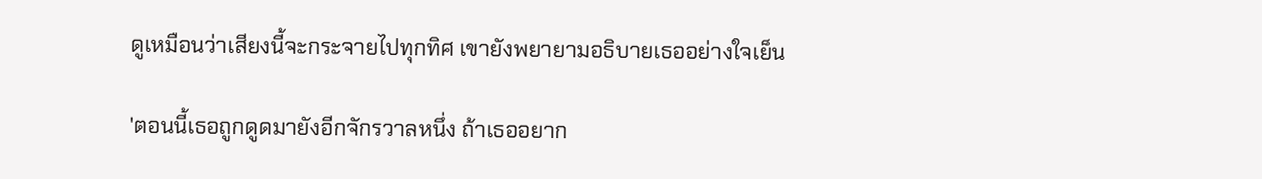ดูเหมือนว่าเสียงนี้จะกระจายไปทุกทิศ เขายังพยายามอธิบายเธออย่างใจเย็น

'ตอนนี้เธอถูกดูดมายังอีกจักรวาลหนึ่ง ถ้าเธออยาก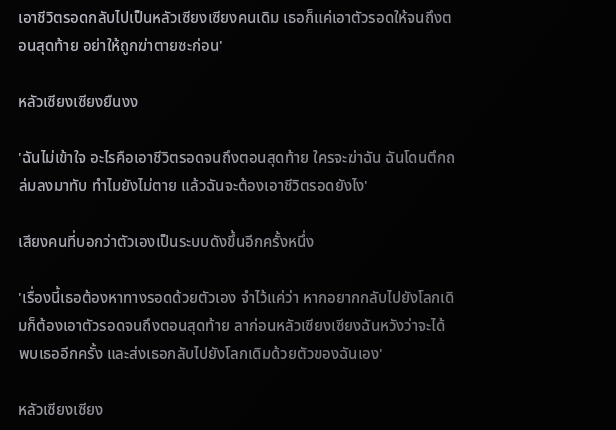เอาชีวิตรอดกลับไปเป็นหลัวเซียงเซียงคนเดิม เธอก็แค่เอาตัวรอดให้จนถึงตอนสุดท้าย อย่าให้ถูกฆ่าตายซะก่อน'

หลัวเซียงเซียงยืนงง

'ฉันไม่เข้าใจ อะไรคือเอาชีวิตรอดจนถึงตอนสุดท้าย ใครจะฆ่าฉัน ฉันโดนตึกถล่มลงมาทับ ทำไมยังไม่ตาย แล้วฉันจะต้องเอาชีวิตรอดยังไง'

เสียงคนที่บอกว่าตัวเองเป็นระบบดังขึ้นอีกครั้งหนึ่ง

'เรื่องนี้เธอต้องหาทางรอดด้วยตัวเอง จำไว้แค่ว่า หากอยากกลับไปยังโลกเดิมก็ต้องเอาตัวรอดจนถึงตอนสุดท้าย ลาก่อนหลัวเซียงเซียงฉันหวังว่าจะได้พบเธออีกครั้ง และส่งเธอกลับไปยังโลกเดิมด้วยตัวของฉันเอง'

หลัวเซียงเซียง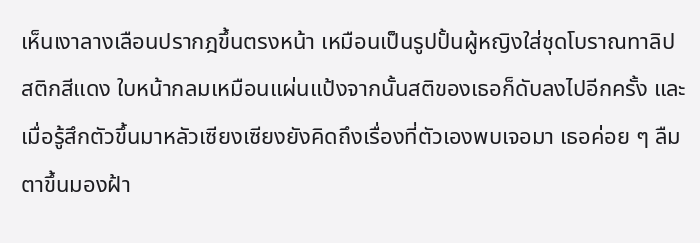เห็นเงาลางเลือนปรากฎขึ้นตรงหน้า เหมือนเป็นรูปปั้นผู้หญิงใส่ชุดโบราณทาลิปสติกสีแดง ใบหน้ากลมเหมือนแผ่นแป้งจากนั้นสติของเธอก็ดับลงไปอีกครั้ง และเมื่อรู้สึกตัวขึ้นมาหลัวเซียงเซียงยังคิดถึงเรื่องที่ตัวเองพบเจอมา เธอค่อย ๆ ลืมตาขึ้นมองฝ้า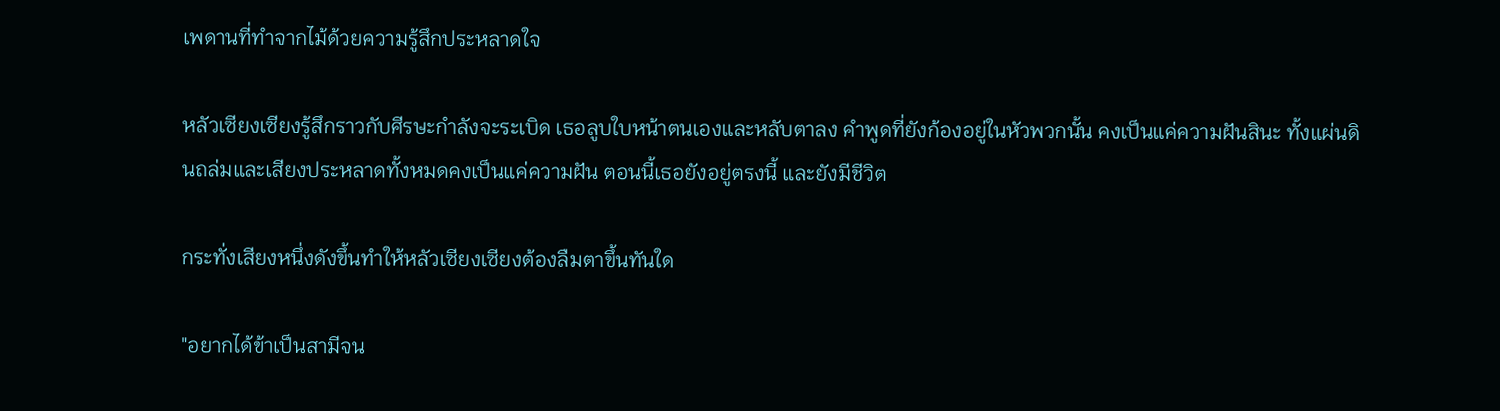เพดานที่ทำจากไม้ด้วยความรู้สึกประหลาดใจ

หลัวเซียงเซียงรู้สึกราวกับศีรษะกำลังจะระเบิด เธอลูบใบหน้าตนเองและหลับตาลง คำพูดที่ยังก้องอยู่ในหัวพวกนั้น คงเป็นแค่ความฝันสินะ ทั้งแผ่นดินถล่มและเสียงประหลาดทั้งหมดคงเป็นแค่ความฝัน ตอนนี้เธอยังอยู่ตรงนี้ และยังมีชีวิต

กระทั่งเสียงหนึ่งดังขึ้นทำให้หลัวเซียงเซียงต้องลืมตาขึ้นทันใด

"อยากได้ข้าเป็นสามีจน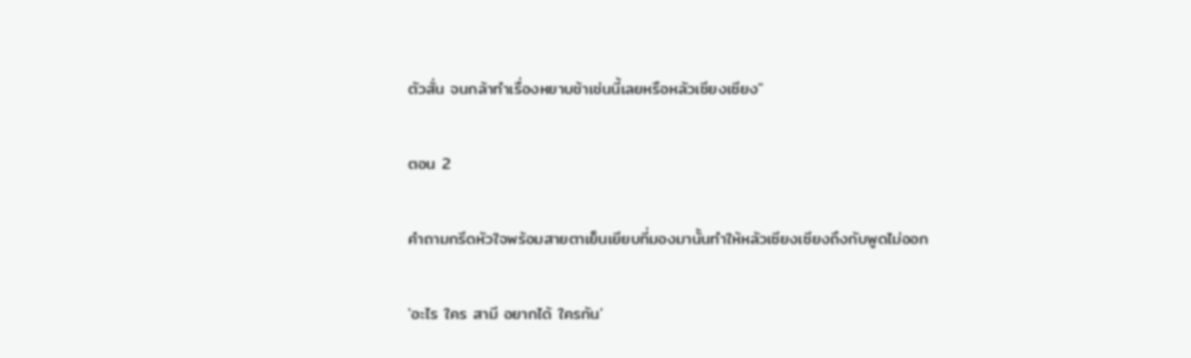ตัวสั่น จนกล้าทำเรื่องหยาบช้าเช่นนี้เลยหรือหลัวเซียงเซียง"

ตอน 2

คำถามกรีดหัวใจพร้อมสายตาเย็นเยียบที่มองมานั้นทำให้หลัวเซียงเซียงถึงกับพูดไม่ออก

'อะไร ใคร สามี อยากได้ ใครกัน'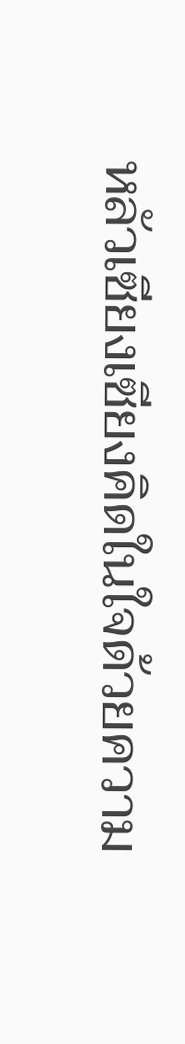หลัวเซียงเซียงคิดในใจด้วยความ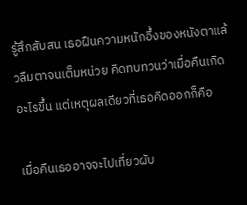รู้สึกสับสน เธอฝืนความหนักอึ้งของหนังตาแล้วลืมตาจนเต็มหน่วย คิดทบทวนว่าเมื่อคืนเกิดอะไรขึ้น แต่เหตุผลเดียวที่เธอคิดออกก็คือ

เมื่อคืนเธออาจจะไปเที่ยวผับ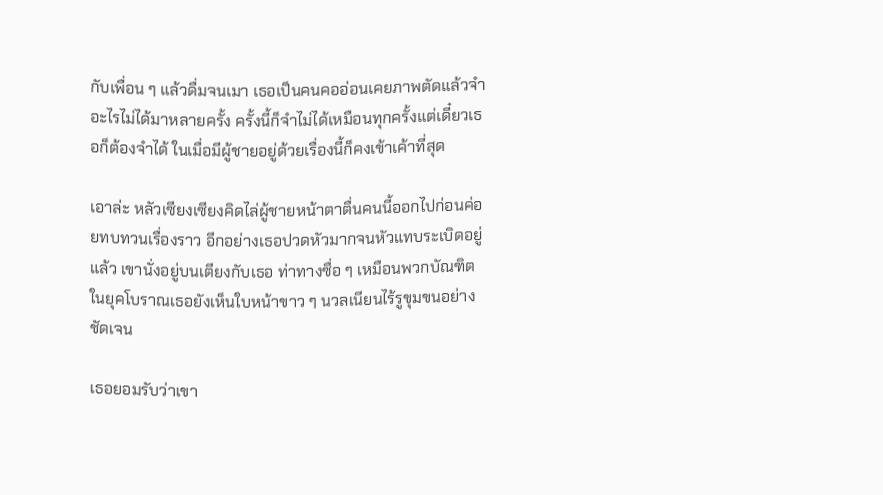กับเพื่อน ๆ แล้วดื่มจนเมา เธอเป็นคนคออ่อนเคยภาพตัดแล้วจำอะไรไม่ได้มาหลายครั้ง ครั้งนี้ก็จำไม่ได้เหมือนทุกครั้งแต่เดี๋ยวเธอก็ต้องจำได้ ในเมื่อมีผู้ชายอยู่ด้วยเรื่องนี้ก็คงเข้าเค้าที่สุด

เอาล่ะ หลัวเซียงเซียงคิดไล่ผู้ชายหน้าตาตื่นคนนี้ออกไปก่อนค่อยทบทวนเรื่องราว อีกอย่างเธอปวดหัวมากจนหัวแทบระเบิดอยู่แล้ว เขานั่งอยู่บนเตียงกับเธอ ท่าทางซื่อ ๆ เหมือนพวกบัณฑิตในยุคโบราณเธอยังเห็นใบหน้าขาว ๆ นวลเนียนไร้รูขุมขนอย่างชัดเจน

เธอยอมรับว่าเขา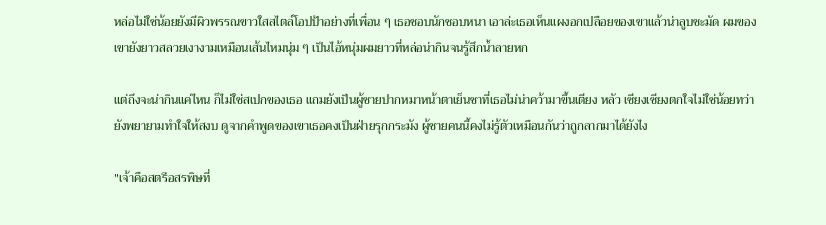หล่อไม่ใช่น้อยยังมีผิวพรรณขาวใสสไตล์โอปป้าอย่างที่เพื่อน ๆ เธอชอบนักชอบหนา เอาล่ะเธอเห็นแผงอกเปลือยของเขาแล้วน่าลูบชะมัด ผมของเขายังยาวสลวยเงางามเหมือนเส้นไหมนุ่ม ๆ เป็นไอ้หนุ่มผมยาวที่หล่อน่ากินจนรู้สึกน้ำลายหก

แต่ถึงจะน่ากินแค่ไหน ก็ไม่ใช่สเปกของเธอ แถมยังเป็นผู้ชายปากหมาหน้าตาเย็นชาที่เธอไม่น่าคว้ามาขึ้นเตียง หลัว เซียงเซียงตกใจไม่ใช่น้อยทว่ายังพยายามทำใจให้สงบ ดูจากคำพูดของเขาเธอคงเป็นฝ่ายรุกกระมัง ผู้ชายคนนี้คงไม่รู้ตัวเหมือนกันว่าถูกลากมาได้ยังไง

"เจ้าคือสตรีอสรพิษที่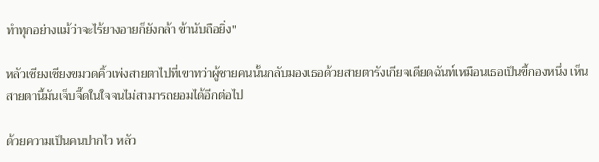ทำทุกอย่างแม้ว่าจะไร้ยางอายก็ยังกล้า ข้านับถือยิ่ง"

หลัวเซียงเซียงขมวดคิ้วเพ่งสายตาไปที่เขาทว่าผู้ชายคนนั้นกลับมองเธอด้วยสายตารังเกียจเดียดฉันท์เหมือนเธอเป็นขี้กองหนึ่ง เห็นสายตานี้มันเจ็บจี๊ดในใจจนไม่สามารถยอมได้อีกต่อไป

ด้วยความเป็นคนปากไว หลัว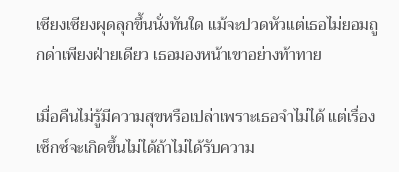เซียงเซียงผุดลุกขึ้นนั่งทันใด แม้จะปวดหัวแต่เธอไม่ยอมถูกด่าเพียงฝ่ายเดียว เธอมองหน้าเขาอย่างท้าทาย

เมื่อคืนไม่รู้มีความสุขหรือเปล่าเพราะเธอจำไม่ได้ แต่เรื่องเซ็กซ์จะเกิดขึ้นไม่ได้ถ้าไม่ได้รับความ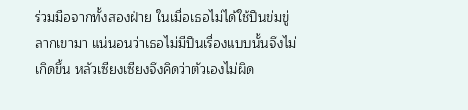ร่วมมือจากทั้งสองฝ่าย ในเมื่อเธอไม่ได้ใช้ปืนข่มขู่ลากเขามา แน่นอนว่าเธอไม่มีปืนเรื่องแบบนั้นจึงไม่เกิดขึ้น หลัวเซียงเซียงจึงคิดว่าตัวเองไม่ผิด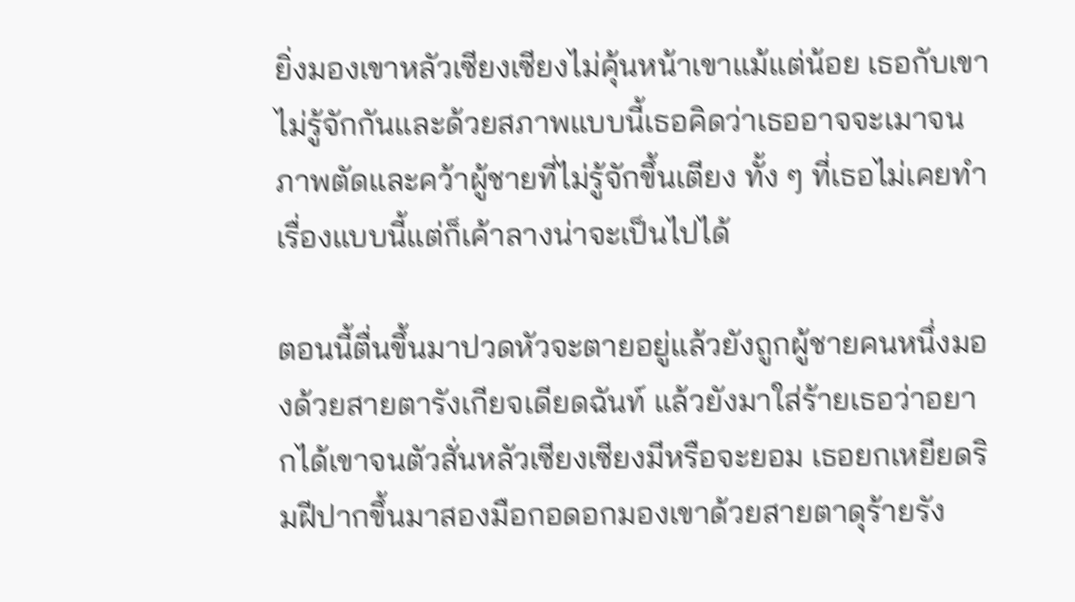ยิ่งมองเขาหลัวเซียงเซียงไม่คุ้นหน้าเขาแม้แต่น้อย เธอกับเขาไม่รู้จักกันและด้วยสภาพแบบนี้เธอคิดว่าเธออาจจะเมาจนภาพตัดและคว้าผู้ชายที่ไม่รู้จักขึ้นเตียง ทั้ง ๆ ที่เธอไม่เคยทำเรื่องแบบนี้แต่ก็เค้าลางน่าจะเป็นไปได้

ตอนนี้ตื่นขึ้นมาปวดหัวจะตายอยู่แล้วยังถูกผู้ชายคนหนึ่งมองด้วยสายตารังเกียจเดียดฉันท์ แล้วยังมาใส่ร้ายเธอว่าอยากได้เขาจนตัวสั่นหลัวเซียงเซียงมีหรือจะยอม เธอยกเหยียดริมฝีปากขึ้นมาสองมือกอดอกมองเขาด้วยสายตาดุร้ายรัง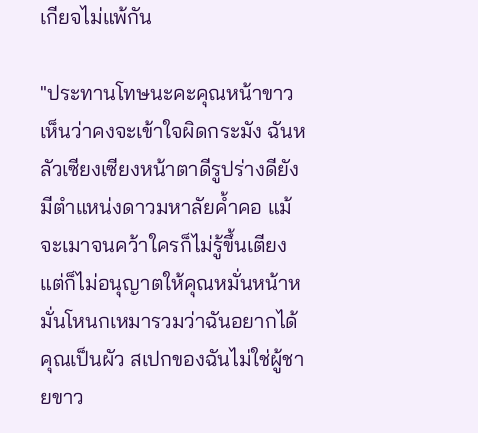เกียจไม่แพ้กัน

"ประทานโทษนะคะคุณหน้าขาว เห็นว่าคงจะเข้าใจผิดกระมัง ฉันหลัวเซียงเซียงหน้าตาดีรูปร่างดียังมีตำแหน่งดาวมหาลัยค้ำคอ แม้จะเมาจนคว้าใครก็ไม่รู้ขึ้นเตียง แต่ก็ไม่อนุญาตให้คุณหมั่นหน้าหมั่นโหนกเหมารวมว่าฉันอยากได้คุณเป็นผัว สเปกของฉันไม่ใช่ผู้ชายขาว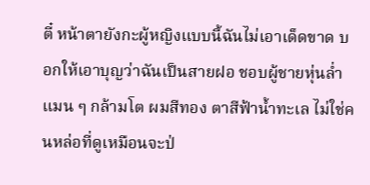ตี๋ หน้าตายังกะผู้หญิงแบบนี้ฉันไม่เอาเด็ดขาด บอกให้เอาบุญว่าฉันเป็นสายฝอ ชอบผู้ชายหุ่นล่ำ แมน ๆ กล้ามโต ผมสีทอง ตาสีฟ้าน้ำทะเล ไม่ใช่คนหล่อที่ดูเหมือนจะป่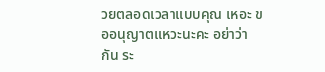วยตลอดเวลาแบบคุณ เหอะ ขออนุญาตแหวะนะคะ อย่าว่ากัน ระ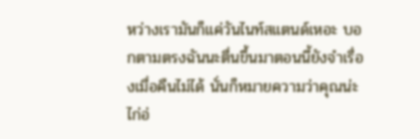หว่างเรามันก็แค่วันไนท์สแตนด์เหอะ บอกตามตรงฉันนะตื่นขึ้นมาตอนนี้ยังจำเรื่องเมื่อคืนไม่ได้ นั่นก็หมายความว่าคุณน่ะไก่อ่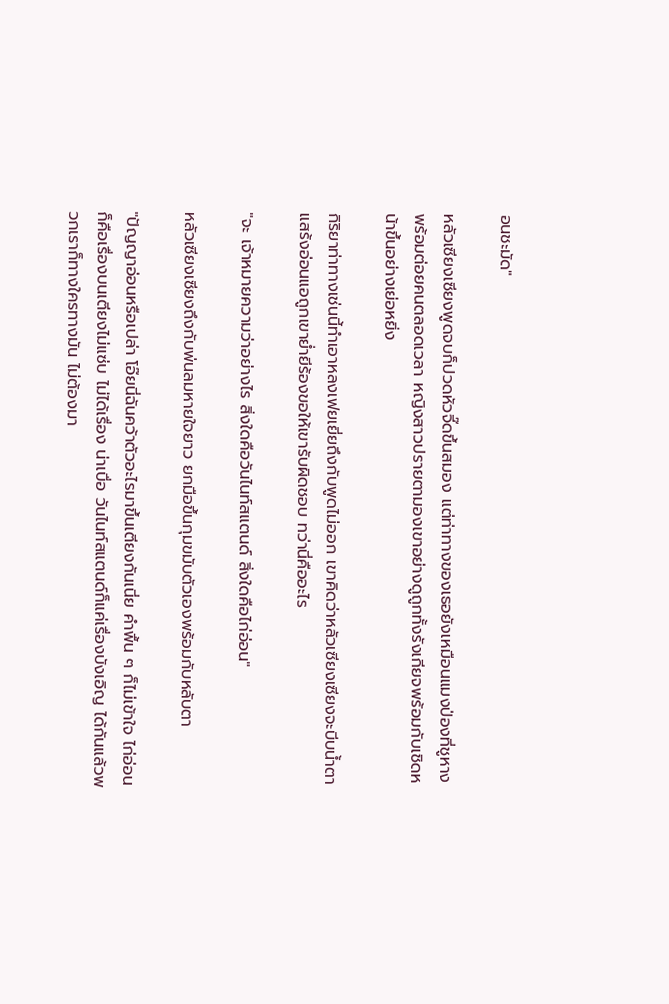อนชะมัด"

หลัวเซียงเซียงพูดจบก็ปวดหัวจี๊ดขึ้นสมอง แต่ท่าทางของเธอยังเหมือนแมงป่องที่ชูหางพร้อมต่อยคนตลอดเวลา หญิงสาวปรายตามองเขาอย่างดูถูกทั้งรังเกียจพร้อมกับเชิดหน้าขึ้นอย่างเย่อหยิ่ง

กิริยาท่าทางเช่นนี้ทำเอาหลงเฟยเยี่ยถึงกับพูดไม่ออก เขาคิดว่าหลัวเซียงเซียงจะบีบน้ำตาแสร้งอ่อนแอถูกเขาย่ำยีร้องขอให้เขารับผิดชอบ ทว่านี่คืออะไร

"จะ เจ้าหมายความว่าอย่างไร สิ่งใดคือวันไนท์สแตนด์ สิ่งใดคือไก่อ่อน"

หลัวเซียงเซียงถึงกับพ่นลมหายใจยาว ยกมือขึ้นกุมขมับตัวเองพร้อมกับหลับตา

"ปัญญาอ่อนหรือเปล่า โอ๊ยนี่ฉันคว้าตัวอะไรมาขึ้นเตียงกันเนี่ย คำพื้น ๆ ก็ไม่เข้าใจ ไก่อ่อนก็คือเรื่องบนเตียงไม่แซ่บ ไม่ได้เรื่อง น่าเบื่อ วันไนท์สแตนด์ก็แค่เรื่องบังเอิญ ได้กันแล้วพวกเราก็ทางใครทางมัน ไม่ต้องมา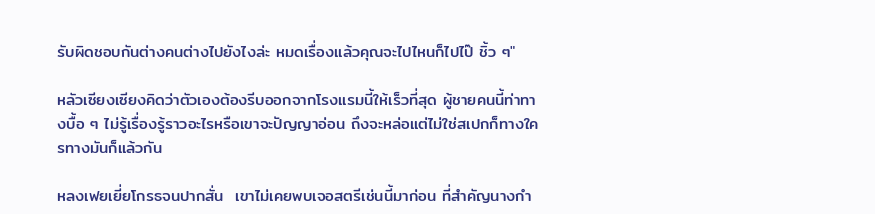รับผิดชอบกันต่างคนต่างไปยังไงล่ะ หมดเรื่องแล้วคุณจะไปไหนก็ไปไป๊ ชิ้ว ๆ"

หลัวเซียงเซียงคิดว่าตัวเองต้องรีบออกจากโรงแรมนี้ให้เร็วที่สุด ผู้ชายคนนี้ท่าทางบื้อ ๆ ไม่รู้เรื่องรู้ราวอะไรหรือเขาจะปัญญาอ่อน ถึงจะหล่อแต่ไม่ใช่สเปกก็ทางใครทางมันก็แล้วกัน

หลงเฟยเยี่ยโกรธจนปากสั่น  เขาไม่เคยพบเจอสตรีเช่นนี้มาก่อน ที่สำคัญนางกำ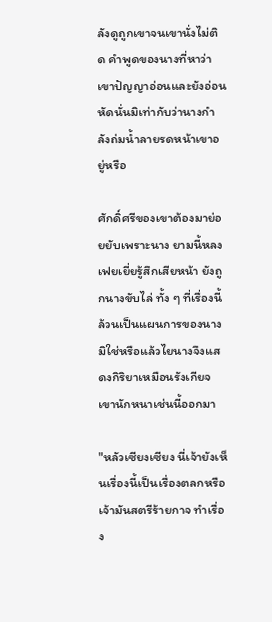ลังดูถูกเขาจนเขานั่งไม่ติด คำพูดของนางที่หาว่าเขาปัญญาอ่อนและยังอ่อนหัดนั่นมิเท่ากับว่านางกำลังถ่มน้ำลายรดหน้าเขาอยู่หรือ

ศักดิ์ศรีของเขาต้องมาย่อยยับเพราะนาง ยามนี้หลงเฟยเยี่ยรู้สึกเสียหน้า ยังถูกนางขับไล่ ทั้ง ๆ ที่เรื่องนี้ล้วนเป็นแผนการของนางมิใช่หรือแล้วไยนางจึงแสดงกิริยาเหมือนรังเกียจเขานักหนาเช่นนี้ออกมา

"หลัวเซียงเซียง นี่เจ้ายังเห็นเรื่องนี้เป็นเรื่องตลกหรือ เจ้ามันสตรีร้ายกาจ ทำเรื่อง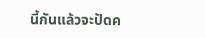นี้กันแล้วจะปัดค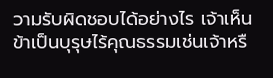วามรับผิดชอบได้อย่างไร เจ้าเห็นข้าเป็นบุรุษไร้คุณธรรมเช่นเจ้าหรื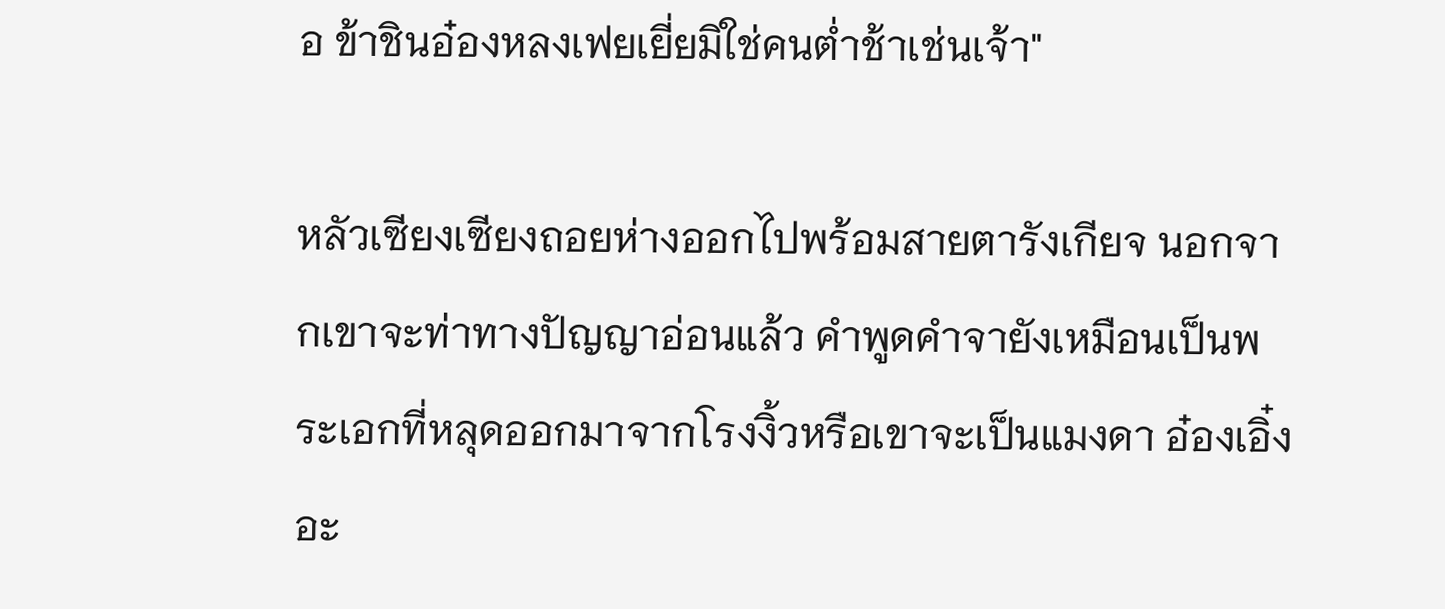อ ข้าชินอ๋องหลงเฟยเยี่ยมิใช่คนต่ำช้าเช่นเจ้า"

หลัวเซียงเซียงถอยห่างออกไปพร้อมสายตารังเกียจ นอกจากเขาจะท่าทางปัญญาอ่อนแล้ว คำพูดคำจายังเหมือนเป็นพระเอกที่หลุดออกมาจากโรงงิ้วหรือเขาจะเป็นแมงดา อ๋องเอิ๋งอะ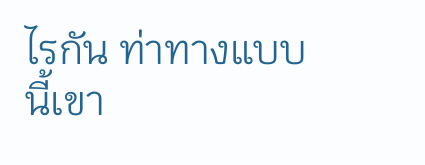ไรกัน ท่าทางแบบนี้เขา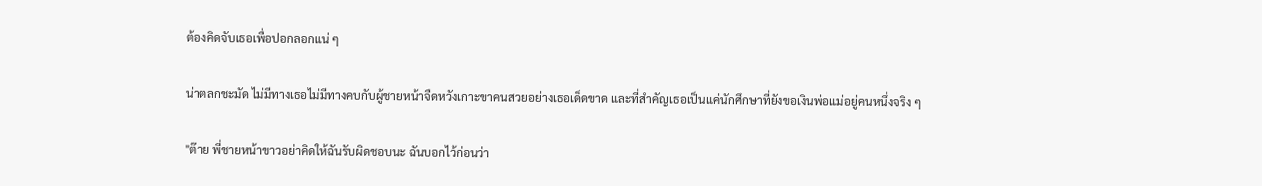ต้องคิดจับเธอเพื่อปอกลอกแน่ ๆ

น่าตลกชะมัด ไม่มีทางเธอไม่มีทางคบกับผู้ชายหน้าจืดหวังเกาะขาคนสวยอย่างเธอเด็ดขาด และที่สำคัญเธอเป็นแค่นักศึกษาที่ยังขอเงินพ่อแม่อยู่คนหนึ่งจริง ๆ

"ต๊าย พี่ชายหน้าขาวอย่าคิดให้ฉันรับผิดชอบนะ ฉันบอกไว้ก่อนว่า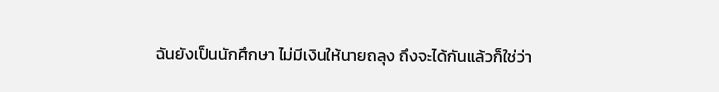ฉันยังเป็นนักศึกษา ไม่มีเงินให้นายถลุง ถึงจะได้กันแล้วก็ใช่ว่า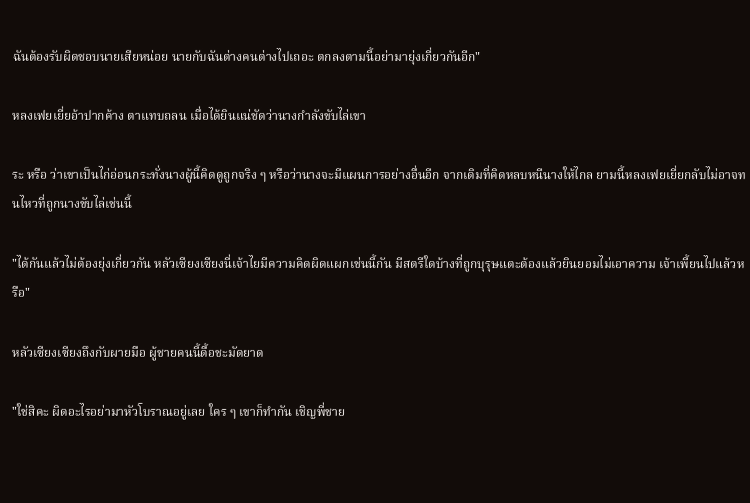ฉันต้องรับผิดชอบนายเสียหน่อย นายกับฉันต่างคนต่างไปเถอะ ตกลงตามนี้อย่ามายุ่งเกี่ยวกันอีก"

หลงเฟยเยี่ยอ้าปากค้าง ตาแทบถลน เมื่อได้ยินแน่ชัดว่านางกำลังขับไล่เขา

ระ หรือ ว่าเขาเป็นไก่อ่อนกระทั่งนางผู้นี้คิดดูถูกจริง ๆ หรือว่านางจะมีแผนการอย่างอื่นอีก จากเดิมที่คิดหลบหนีนางให้ไกล ยามนี้หลงเฟยเยี่ยกลับไม่อาจทนไหวที่ถูกนางขับไล่เช่นนี้

"ได้กันแล้วไม่ต้องยุ่งเกี่ยวกัน หลัวเซียงเซียงนี่เจ้าไยมีความคิดผิดแผกเช่นนี้กัน มีสตรีใดบ้างที่ถูกบุรุษแตะต้องแล้วยินยอมไม่เอาความ เจ้าเพี้ยนไปแล้วหรือ"

หลัวเซียงเซียงถึงกับผายมือ ผู้ชายคนนี้ดื้อชะมัดยาด

"ใช่สิคะ ผิดอะไรอย่ามาหัวโบราณอยู่เลย ใคร ๆ เขาก็ทำกัน เชิญพี่ชาย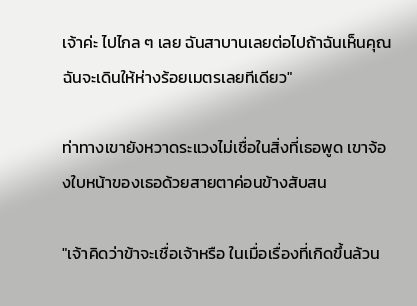เจ้าค่ะ ไปไกล ๆ เลย ฉันสาบานเลยต่อไปถ้าฉันเห็นคุณฉันจะเดินให้ห่างร้อยเมตรเลยทีเดียว"

ท่าทางเขายังหวาดระแวงไม่เชื่อในสิ่งที่เธอพูด เขาจ้องใบหน้าของเธอด้วยสายตาค่อนข้างสับสน

"เจ้าคิดว่าข้าจะเชื่อเจ้าหรือ ในเมื่อเรื่องที่เกิดขึ้นล้วน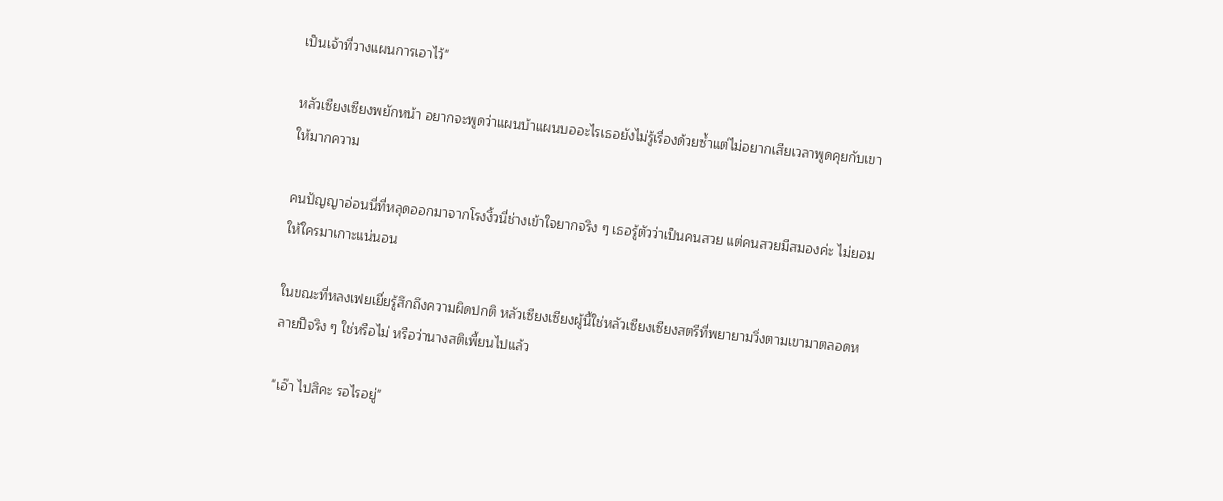เป็นเจ้าที่วางแผนการเอาไว้"

หลัวเซียงเซียงพยักหน้า อยากจะพูดว่าแผนบ้าแผนบออะไรเธอยังไม่รู้เรื่องด้วยซ้ำแต่ไม่อยากเสียเวลาพูดคุยกับเขาให้มากความ

คนปัญญาอ่อนนี่ที่หลุดออกมาจากโรงงิ้วนี่ช่างเข้าใจยากจริง ๆ เธอรู้ตัวว่าเป็นคนสวย แต่คนสวยมีสมองค่ะ ไม่ยอมให้ใครมาเกาะแน่นอน

ในขณะที่หลงเฟยเยี่ยรู้สึกถึงความผิดปกติ หลัวเซียงเซียงผู้นี้ใช่หลัวเซียงเซียงสตรีที่พยายามวิ่งตามเขามาตลอดหลายปีจริง ๆ ใช่หรือไม่ หรือว่านางสติเพี้ยนไปแล้ว

"เอ๊า ไปสิคะ รอไรอยู่"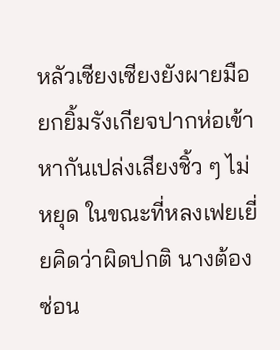หลัวเซียงเซียงยังผายมือยกยิ้มรังเกียจปากห่อเข้าหากันเปล่งเสียงชิ้ว ๆ ไม่หยุด ในขณะที่หลงเฟยเยี่ยคิดว่าผิดปกติ นางต้องซ่อน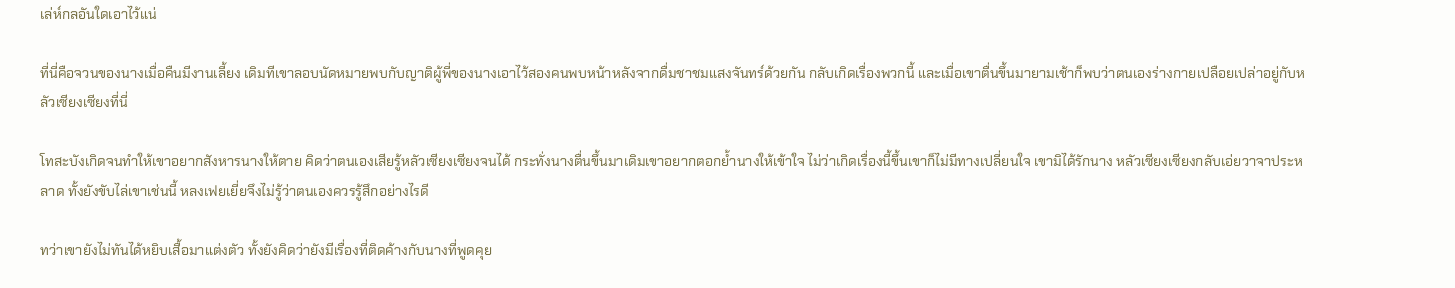เล่ห์กลอันใดเอาไว้แน่

ที่นี่คือจวนของนางเมื่อคืนมีงานเลี้ยง เดิมทีเขาลอบนัดหมายพบกับญาติผู้พี่ของนางเอาไว้สองคนพบหน้าหลังจากดื่มชาชมแสงจันทร์ด้วยกัน กลับเกิดเรื่องพวกนี้ และเมื่อเขาตื่นขึ้นมายามเช้าก็พบว่าตนเองร่างกายเปลือยเปล่าอยู่กับหลัวเซียงเซียงที่นี่

โทสะบังเกิดจนทำให้เขาอยากสังหารนางให้ตาย คิดว่าตนเองเสียรู้หลัวเซียงเซียงจนได้ กระทั่งนางตื่นขึ้นมาเดิมเขาอยากตอกย้ำนางให้เข้าใจ ไม่ว่าเกิดเรื่องนี้ขึ้นเขาก็ไม่มีทางเปลี่ยนใจ เขามิได้รักนาง หลัวเซียงเซียงกลับเอ่ยวาจาประหลาด ทั้งยังขับไล่เขาเช่นนี้ หลงเฟยเยี่ยจึงไม่รู้ว่าตนเองควรรู้สึกอย่างไรดี

ทว่าเขายังไม่ทันได้หยิบเสื้อมาแต่งตัว ทั้งยังคิดว่ายังมีเรื่องที่ติดค้างกับนางที่พูดคุย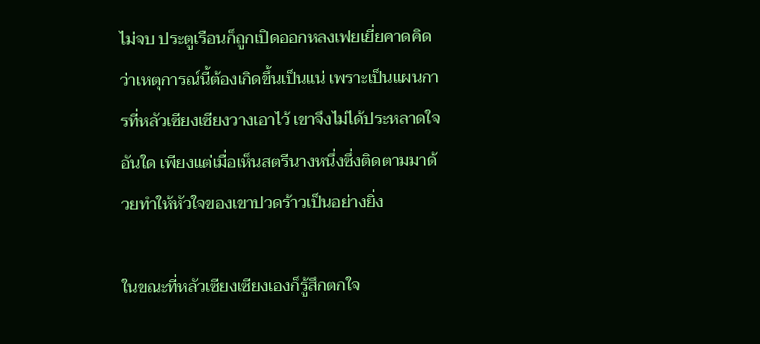ไม่จบ ประตูเรือนก็ถูกเปิดออกหลงเฟยเยี่ยคาดคิดว่าเหตุการณ์นี้ต้องเกิดขึ้นเป็นแน่ เพราะเป็นแผนการที่หลัวเซียงเซียงวางเอาไว้ เขาจึงไม่ได้ประหลาดใจอันใด เพียงแต่เมื่อเห็นสตรีนางหนึ่งซึ่งติดตามมาด้วยทำให้หัวใจของเขาปวดร้าวเป็นอย่างยิ่ง

ในขณะที่หลัวเซียงเซียงเองก็รู้สึกตกใจ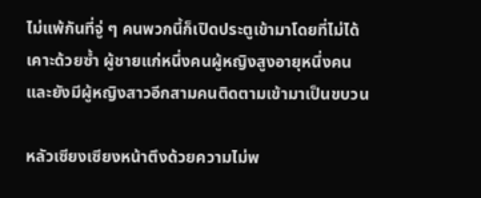ไม่แพ้กันที่จู่ ๆ คนพวกนี้ก็เปิดประตูเข้ามาโดยที่ไม่ได้เคาะด้วยซ้ำ ผู้ชายแก่หนึ่งคนผู้หญิงสูงอายุหนึ่งคนและยังมีผู้หญิงสาวอีกสามคนติดตามเข้ามาเป็นขบวน

หลัวเซียงเซียงหน้าตึงด้วยความไม่พ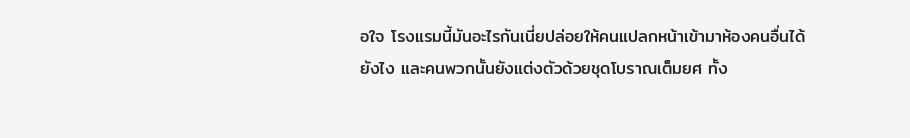อใจ โรงแรมนี้มันอะไรกันเนี่ยปล่อยให้คนแปลกหน้าเข้ามาห้องคนอื่นได้ยังไง และคนพวกนั้นยังแต่งตัวด้วยชุดโบราณเต็มยศ ทั้ง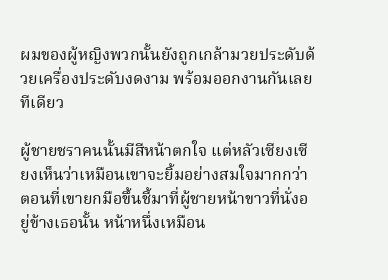ผมของผู้หญิงพวกนั้นยังถูกเกล้ามวยประดับด้วยเครื่องประดับงดงาม พร้อมออกงานกันเลยทีเดียว

ผู้ชายชราคนนั้นมีสีหน้าตกใจ แต่หลัวเซียงเซียงเห็นว่าเหมือนเขาจะยิ้มอย่างสมใจมากกว่า ตอนที่เขายกมือขึ้นชี้มาที่ผู้ชายหน้าขาวที่นั่งอยู่ข้างเธอนั้น หน้าหนึ่งเหมือน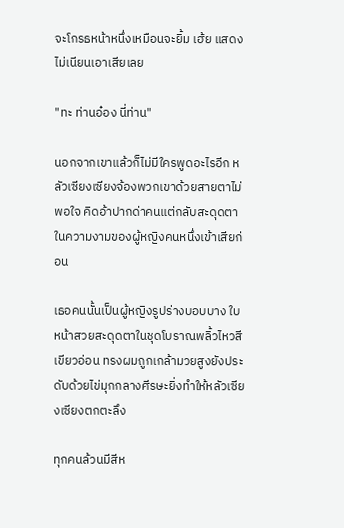จะโกรธหน้าหนึ่งเหมือนจะยิ้ม เฮ้ย แสดงไม่เนียนเอาเสียเลย

"ทะ ท่านอ๋อง นี่ท่าน"

นอกจากเขาแล้วก็ไม่มีใครพูดอะไรอีก หลัวเซียงเซียงจ้องพวกเขาด้วยสายตาไม่พอใจ คิดอ้าปากด่าคนแต่กลับสะดุดตาในความงามของผู้หญิงคนหนึ่งเข้าเสียก่อน

เธอคนนั้นเป็นผู้หญิงรูปร่างบอบบาง ใบหน้าสวยสะดุดตาในชุดโบราณพลิ้วไหวสีเขียวอ่อน ทรงผมถูกเกล้ามวยสูงยังประดับด้วยไข่มุกกลางศีรษะยิ่งทำให้หลัวเซียงเซียงตกตะลึง

ทุกคนล้วนมีสีห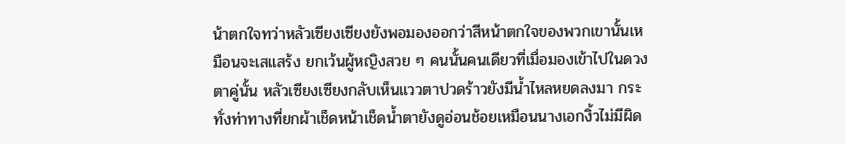น้าตกใจทว่าหลัวเซียงเซียงยังพอมองออกว่าสีหน้าตกใจของพวกเขานั้นเหมือนจะเสแสร้ง ยกเว้นผู้หญิงสวย ๆ คนนั้นคนเดียวที่เมื่อมองเข้าไปในดวงตาคู่นั้น หลัวเซียงเซียงกลับเห็นแววตาปวดร้าวยังมีน้ำไหลหยดลงมา กระทั่งท่าทางที่ยกผ้าเช็ดหน้าเช็ดน้ำตายังดูอ่อนช้อยเหมือนนางเอกงิ้วไม่มีผิด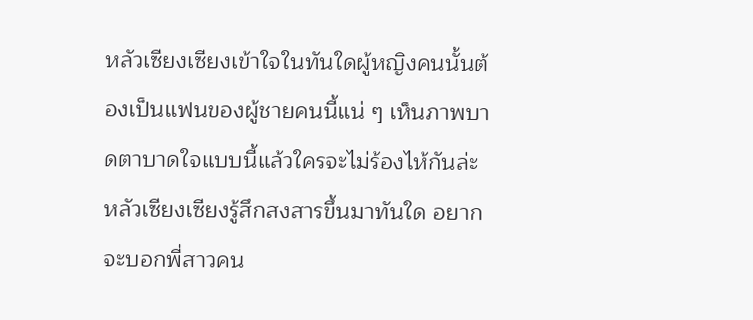หลัวเซียงเซียงเข้าใจในทันใดผู้หญิงคนนั้นต้องเป็นแฟนของผู้ชายคนนี้แน่ ๆ เห็นภาพบาดตาบาดใจแบบนี้แล้วใครจะไม่ร้องไห้กันล่ะ หลัวเซียงเซียงรู้สึกสงสารขึ้นมาทันใด อยากจะบอกพี่สาวคน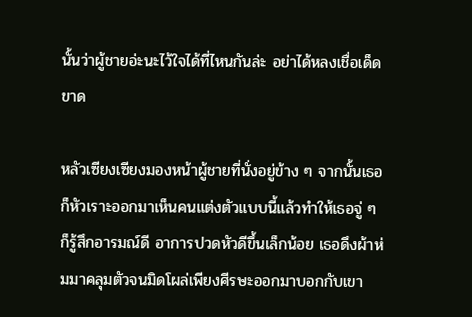นั้นว่าผู้ชายอ่ะนะไว้ใจได้ที่ไหนกันล่ะ อย่าได้หลงเชื่อเด็ดขาด

หลัวเซียงเซียงมองหน้าผู้ชายที่นั่งอยู่ข้าง ๆ จากนั้นเธอก็หัวเราะออกมาเห็นคนแต่งตัวแบบนี้แล้วทำให้เธอจู่ ๆ ก็รู้สึกอารมณ์ดี อาการปวดหัวดีขึ้นเล็กน้อย เธอดึงผ้าห่มมาคลุมตัวจนมิดโผล่เพียงศีรษะออกมาบอกกับเขา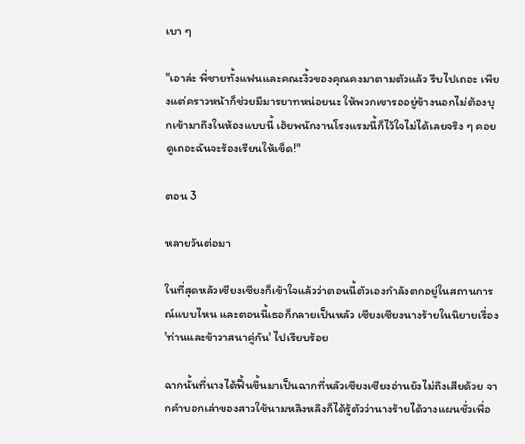เบา ๆ

"เอาล่ะ พี่ชายทั้งแฟนและคณะงิ้วของคุณคงมาตามตัวแล้ว รีบไปเถอะ เพียงแต่คราวหน้าก็ช่วยมีมารยาทหน่อยนะ ให้พวกเขารออยู่ข้างนอกไม่ต้องบุกเข้ามาถึงในห้องแบบนี้ เฮ้ยพนักงานโรงแรมนี้ก็ไว้ใจไม่ได้เลยจริง ๆ คอยดูเถอะฉันจะร้องเรียนให้เข็ด!"

ตอน 3

หลายวันต่อมา

ในที่สุดหลัวเซียงเซียงก็เข้าใจแล้วว่าตอนนี้ตัวเองกำลังตกอยู่ในสถานการณ์แบบไหน และตอนนี้เธอก็กลายเป็นหลัว เซียงเซียงนางร้ายในนิยายเรื่อง 'ท่านและข้าวาสนาคู่กัน' ไปเรียบร้อย

ฉากนั้นที่นางได้ฟื้นขึ้นมาเป็นฉากที่หลัวเซียงเซียงอ่านยังไม่ถึงเสียด้วย จากคำบอกเล่าของสาวใช้นามหลิงหลิงก็ได้รู้ตัวว่านางร้ายได้วางแผนชั่วเพื่อ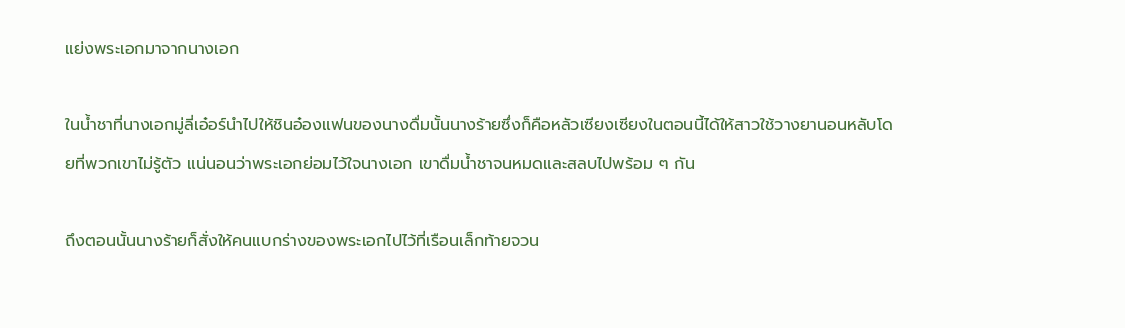แย่งพระเอกมาจากนางเอก

ในน้ำชาที่นางเอกมู่ลี่เอ๋อร์นำไปให้ชินอ๋องแฟนของนางดื่มนั้นนางร้ายซึ่งก็คือหลัวเซียงเซียงในตอนนี้ได้ให้สาวใช้วางยานอนหลับโดยที่พวกเขาไม่รู้ตัว แน่นอนว่าพระเอกย่อมไว้ใจนางเอก เขาดื่มน้ำชาจนหมดและสลบไปพร้อม ๆ กัน

ถึงตอนนั้นนางร้ายก็สั่งให้คนแบกร่างของพระเอกไปไว้ที่เรือนเล็กท้ายจวน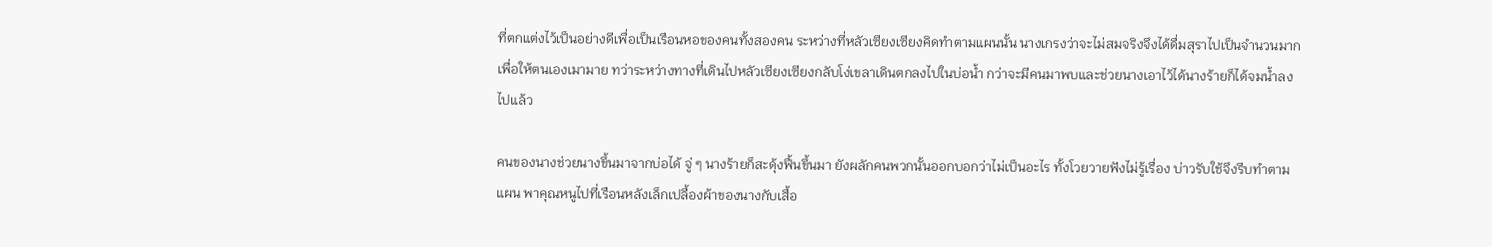ที่ตกแต่งไว้เป็นอย่างดีเพื่อเป็นเรือนหอของคนทั้งสองคน ระหว่างที่หลัวเซียงเซียงคิดทำตามแผนนั้น นางเกรงว่าจะไม่สมจริงจึงได้ดื่มสุราไปเป็นจำนวนมากเพื่อให้ตนเองเมามาย ทว่าระหว่างทางที่เดินไปหลัวเซียงเซียงกลับโง่เขลาเดินตกลงไปในบ่อน้ำ กว่าจะมีคนมาพบและช่วยนางเอาไว้ได้นางร้ายก็ได้จมน้ำลงไปแล้ว

คนของนางช่วยนางขึ้นมาจากบ่อได้ จู่ ๆ นางร้ายก็สะดุ้งฟื้นขึ้นมา ยังผลักคนพวกนั้นออกบอกว่าไม่เป็นอะไร ทั้งโวยวายฟังไม่รู้เรื่อง บ่าวรับใช้จึงรีบทำตามแผน พาคุณหนูไปที่เรือนหลังเล็กเปลื้องผ้าของนางกับเสื้อ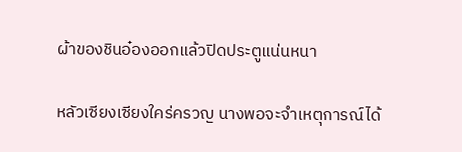ผ้าของชินอ๋องออกแล้วปิดประตูแน่นหนา

หลัวเซียงเซียงใคร่ครวญ นางพอจะจำเหตุการณ์ได้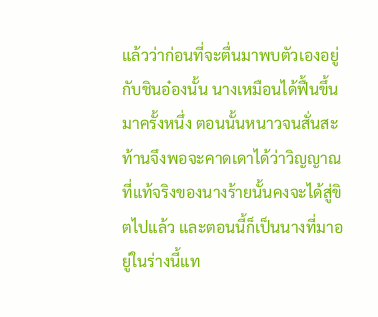แล้วว่าก่อนที่จะตื่นมาพบตัวเองอยู่กับชินอ๋องนั้น นางเหมือนได้ฟื้นขึ้นมาครั้งหนึ่ง ตอนนั้นหนาวจนสั่นสะท้านจึงพอจะคาดเดาได้ว่าวิญญาณที่แท้จริงของนางร้ายนั้นคงจะได้สู่ขิตไปแล้ว และตอนนี้ก็เป็นนางที่มาอยู่ในร่างนี้แท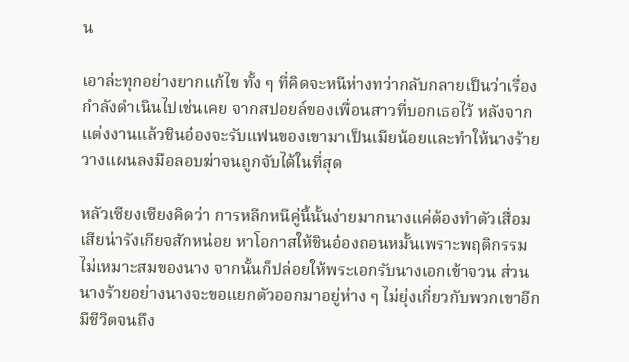น

เอาล่ะทุกอย่างยากแก้ไข ทั้ง ๆ ที่คิดจะหนีห่างทว่ากลับกลายเป็นว่าเรื่องกำลังดำเนินไปเช่นเคย จากสปอยล์ของเพื่อนสาวที่บอกเธอไว้ หลังจากแต่งงานแล้วชินอ๋องจะรับแฟนของเขามาเป็นเมียน้อยและทำให้นางร้ายวางแผนลงมือลอบฆ่าจนถูกจับได้ในที่สุด

หลัวเซียงเซียงคิดว่า การหลีกหนีคู่นี้นั้นง่ายมากนางแค่ต้องทำตัวเสื่อมเสียน่ารังเกียจสักหน่อย หาโอกาสให้ชินอ๋องถอนหมั้นเพราะพฤติกรรมไม่เหมาะสมของนาง จากนั้นก็ปล่อยให้พระเอกรับนางเอกเข้าจวน ส่วนนางร้ายอย่างนางจะขอแยกตัวออกมาอยู่ห่าง ๆ ไม่ยุ่งเกี่ยวกับพวกเขาอีก มีชีวิตจนถึง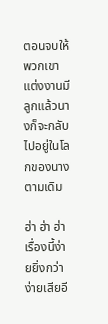ตอนจบให้พวกเขาแต่งงานมีลูกแล้วนางก็จะกลับไปอยู่ในโลกของนางตามเดิม

ฮ่า ฮ่า ฮ่า เรื่องนี้ง่ายยิ่งกว่าง่ายเสียอี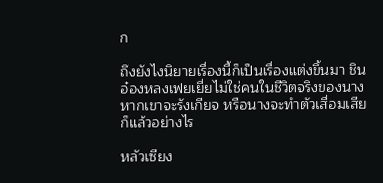ก

ถึงยังไงนิยายเรื่องนี้ก็เป็นเรื่องแต่งขึ้นมา ชินอ๋องหลงเฟยเยี่ยไม่ใช่คนในชีวิตจริงของนาง หากเขาจะรังเกียจ หรือนางจะทำตัวเสื่อมเสียก็แล้วอย่างไร

หลัวเซียง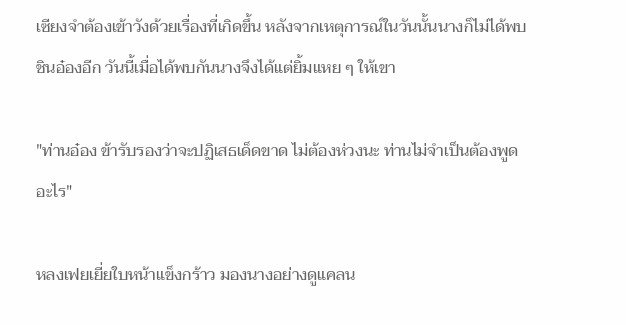เซียงจำต้องเข้าวังด้วยเรื่องที่เกิดขึ้น หลังจากเหตุการณ์ในวันนั้นนางก็ไม่ได้พบชินอ๋องอีก วันนี้เมื่อได้พบกันนางจึงได้แต่ยิ้มแหย ๆ ให้เขา

"ท่านอ๋อง ข้ารับรองว่าจะปฏิเสธเด็ดขาด ไม่ต้องห่วงนะ ท่านไม่จำเป็นต้องพูดอะไร"

หลงเฟยเยี่ยใบหน้าแข็งกร้าว มองนางอย่างดูแคลน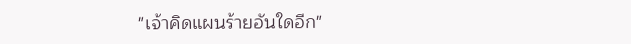"เจ้าคิดแผนร้ายอันใดอีก"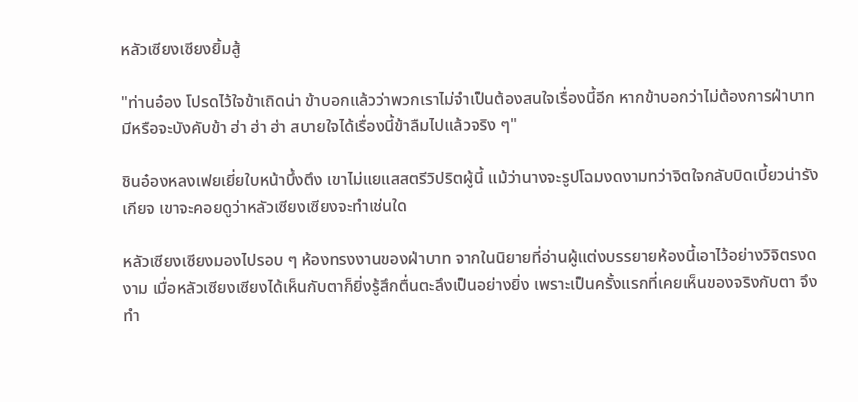หลัวเซียงเซียงยิ้มสู้

"ท่านอ๋อง โปรดไว้ใจข้าเถิดน่า ข้าบอกแล้วว่าพวกเราไม่จำเป็นต้องสนใจเรื่องนี้อีก หากข้าบอกว่าไม่ต้องการฝ่าบาทมีหรือจะบังคับข้า ฮ่า ฮ่า ฮ่า สบายใจได้เรื่องนี้ข้าลืมไปแล้วจริง ๆ"

ชินอ๋องหลงเฟยเยี่ยใบหน้าบึ้งตึง เขาไม่แยแสสตรีวิปริตผู้นี้ แม้ว่านางจะรูปโฉมงดงามทว่าจิตใจกลับบิดเบี้ยวน่ารังเกียจ เขาจะคอยดูว่าหลัวเซียงเซียงจะทำเช่นใด

หลัวเซียงเซียงมองไปรอบ ๆ ห้องทรงงานของฝ่าบาท จากในนิยายที่อ่านผู้แต่งบรรยายห้องนี้เอาไว้อย่างวิจิตรงดงาม เมื่อหลัวเซียงเซียงได้เห็นกับตาก็ยิ่งรู้สึกตื่นตะลึงเป็นอย่างยิ่ง เพราะเป็นครั้งแรกที่เคยเห็นของจริงกับตา จึงทำ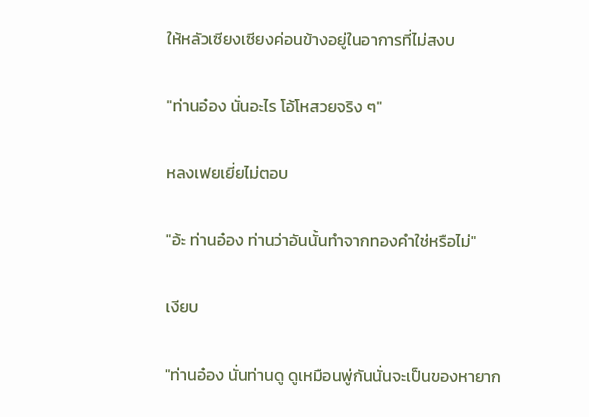ให้หลัวเซียงเซียงค่อนข้างอยู่ในอาการที่ไม่สงบ

"ท่านอ๋อง นั่นอะไร โอ้โหสวยจริง ๆ"

หลงเฟยเยี่ยไม่ตอบ

"อ้ะ ท่านอ๋อง ท่านว่าอันนั้นทำจากทองคำใช่หรือไม่"

เงียบ

"ท่านอ๋อง นั่นท่านดู ดูเหมือนพู่กันนั่นจะเป็นของหายาก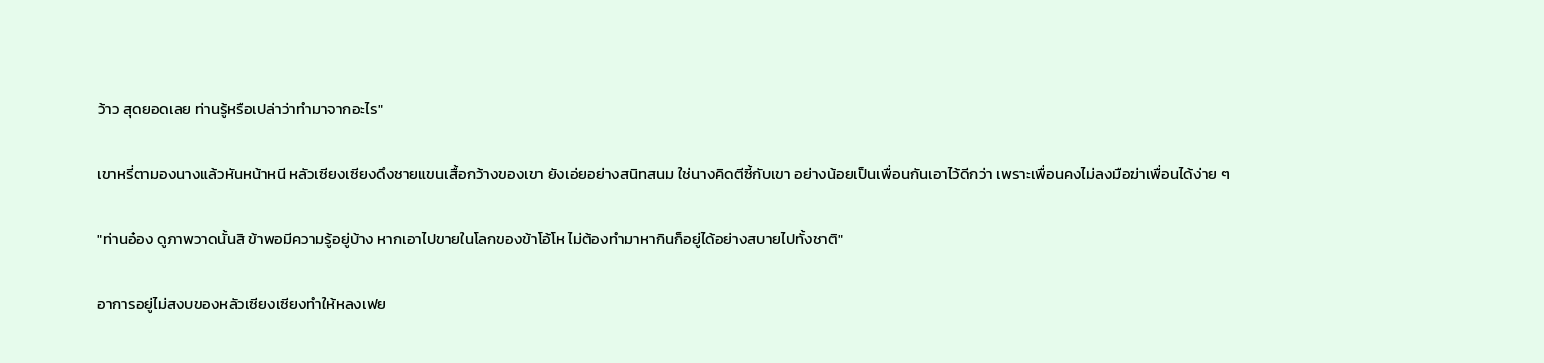ว้าว สุดยอดเลย ท่านรู้หรือเปล่าว่าทำมาจากอะไร"

เขาหรี่ตามองนางแล้วหันหน้าหนี หลัวเซียงเซียงดึงชายแขนเสื้อกว้างของเขา ยังเอ่ยอย่างสนิทสนม ใช่นางคิดตีซี้กับเขา อย่างน้อยเป็นเพื่อนกันเอาไว้ดีกว่า เพราะเพื่อนคงไม่ลงมือฆ่าเพื่อนได้ง่าย ๆ

"ท่านอ๋อง ดูภาพวาดนั้นสิ ข้าพอมีความรู้อยู่บ้าง หากเอาไปขายในโลกของข้าโอ้โห ไม่ต้องทำมาหากินก็อยู่ได้อย่างสบายไปทั้งชาติ"

อาการอยู่ไม่สงบของหลัวเซียงเซียงทำให้หลงเฟย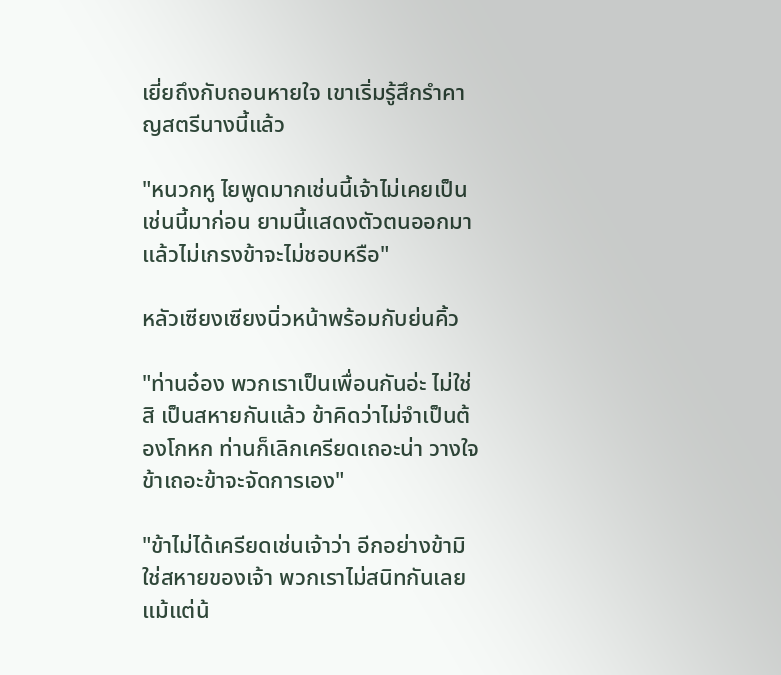เยี่ยถึงกับถอนหายใจ เขาเริ่มรู้สึกรำคาญสตรีนางนี้แล้ว

"หนวกหู ไยพูดมากเช่นนี้เจ้าไม่เคยเป็นเช่นนี้มาก่อน ยามนี้แสดงตัวตนออกมาแล้วไม่เกรงข้าจะไม่ชอบหรือ"

หลัวเซียงเซียงนิ่วหน้าพร้อมกับย่นคิ้ว

"ท่านอ๋อง พวกเราเป็นเพื่อนกันอ่ะ ไม่ใช่สิ เป็นสหายกันแล้ว ข้าคิดว่าไม่จำเป็นต้องโกหก ท่านก็เลิกเครียดเถอะน่า วางใจข้าเถอะข้าจะจัดการเอง"

"ข้าไม่ได้เครียดเช่นเจ้าว่า อีกอย่างข้ามิใช่สหายของเจ้า พวกเราไม่สนิทกันเลยแม้แต่น้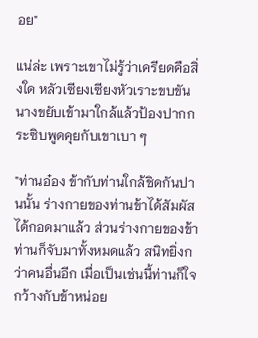อย"

แน่ล่ะ เพราะเขาไม่รู้ว่าเครียดคือสิ่งใด หลัวเซียงเซียงหัวเราะขบขัน นางขยับเข้ามาใกล้แล้วป้องปากกระซิบพูดคุยกับเขาเบา ๆ

"ท่านอ๋อง ข้ากับท่านใกล้ชิดกันปานนั้น ร่างกายของท่านข้าได้สัมผัสได้กอดมาแล้ว ส่วนร่างกายของข้าท่านก็จับมาทั้งหมดแล้ว สนิทยิ่งกว่าคนอื่นอีก เมื่อเป็นเช่นนี้ท่านก็ใจกว้างกับข้าหน่อย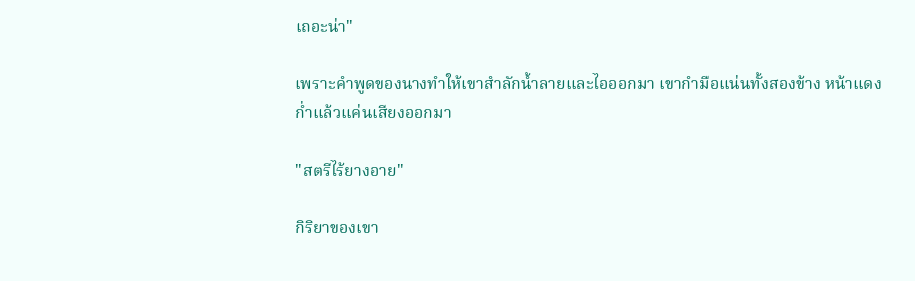เถอะน่า"

เพราะคำพูดของนางทำให้เขาสำลักน้ำลายและไอออกมา เขากำมือแน่นทั้งสองข้าง หน้าแดงก่ำแล้วแค่นเสียงออกมา

"สตรีไร้ยางอาย"

กิริยาของเขา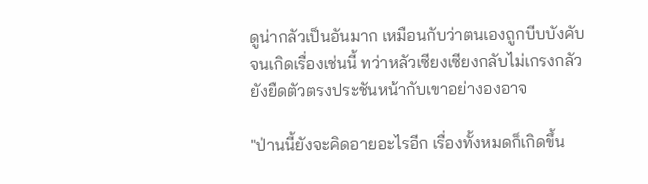ดูน่ากลัวเป็นอันมาก เหมือนกับว่าตนเองถูกบีบบังคับจนเกิดเรื่องเช่นนี้ ทว่าหลัวเซียงเซียงกลับไม่เกรงกลัว ยังยืดตัวตรงประชันหน้ากับเขาอย่างองอาจ

"ป่านนี้ยังจะคิดอายอะไรอีก เรื่องทั้งหมดก็เกิดขึ้น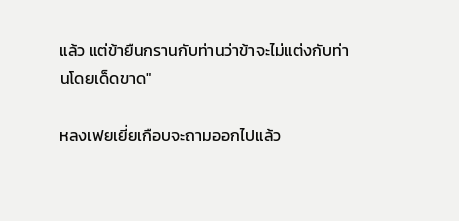แล้ว แต่ข้ายืนกรานกับท่านว่าข้าจะไม่แต่งกับท่านโดยเด็ดขาด"

หลงเฟยเยี่ยเกือบจะถามออกไปแล้ว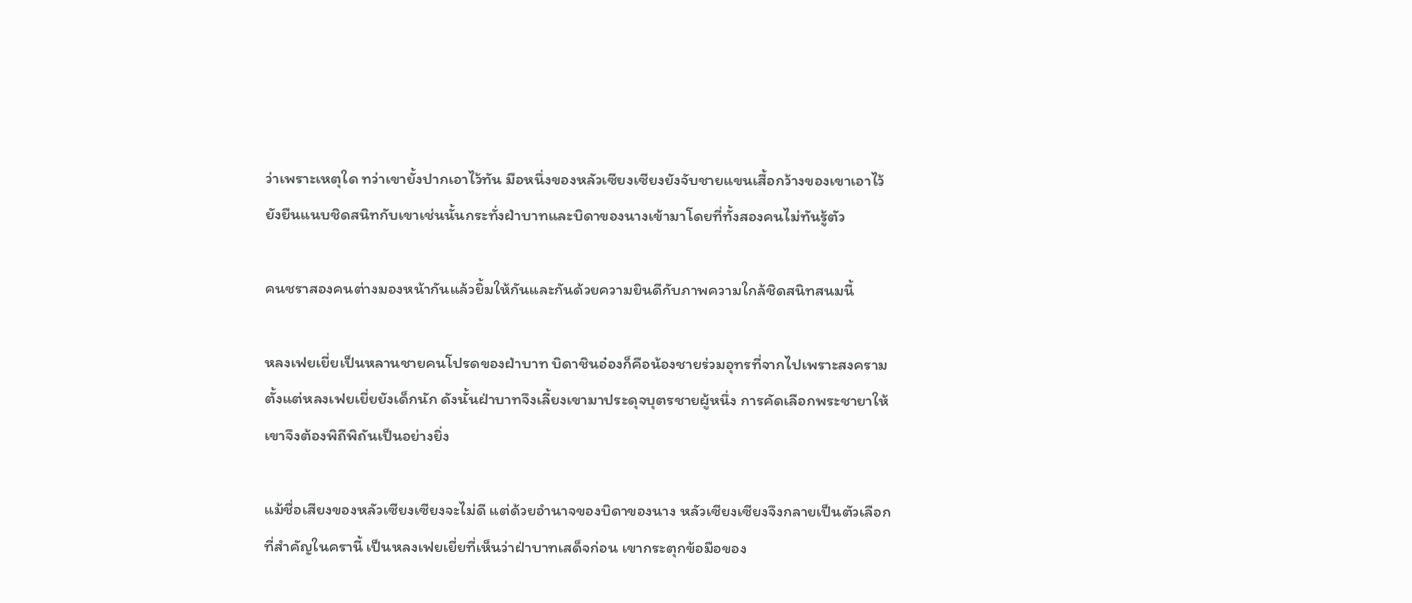ว่าเพราะเหตุใด ทว่าเขายั้งปากเอาไว้ทัน มือหนึ่งของหลัวเซียงเซียงยังจับชายแขนเสื้อกว้างของเขาเอาไว้ ยังยืนแนบชิดสนิทกับเขาเช่นนั้นกระทั่งฝ่าบาทและบิดาของนางเข้ามาโดยที่ทั้งสองคนไม่ทันรู้ตัว

คนชราสองคนต่างมองหน้ากันแล้วยิ้มให้กันและกันด้วยความยินดีกับภาพความใกล้ชิดสนิทสนมนี้

หลงเฟยเยี่ยเป็นหลานชายคนโปรดของฝ่าบาท บิดาชินอ๋องก็คือน้องชายร่วมอุทรที่จากไปเพราะสงครามตั้งแต่หลงเฟยเยี่ยยังเด็กนัก ดังนั้นฝ่าบาทจึงเลี้ยงเขามาประดุจบุตรชายผู้หนึ่ง การคัดเลือกพระชายาให้เขาจึงต้องพิถีพิถันเป็นอย่างยิ่ง

แม้ชื่อเสียงของหลัวเซียงเซียงจะไม่ดี แต่ด้วยอำนาจของบิดาของนาง หลัวเซียงเซียงจึงกลายเป็นตัวเลือกที่สำคัญในครานี้ เป็นหลงเฟยเยี่ยที่เห็นว่าฝ่าบาทเสด็จก่อน เขากระตุกข้อมือของ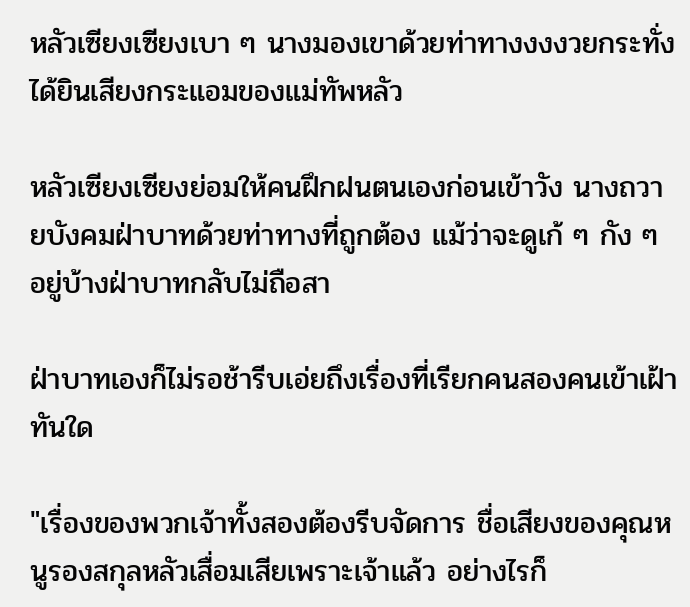หลัวเซียงเซียงเบา ๆ นางมองเขาด้วยท่าทางงงงวยกระทั่งได้ยินเสียงกระแอมของแม่ทัพหลัว

หลัวเซียงเซียงย่อมให้คนฝึกฝนตนเองก่อนเข้าวัง นางถวายบังคมฝ่าบาทด้วยท่าทางที่ถูกต้อง แม้ว่าจะดูเก้ ๆ กัง ๆ อยู่บ้างฝ่าบาทกลับไม่ถือสา

ฝ่าบาทเองก็ไม่รอช้ารีบเอ่ยถึงเรื่องที่เรียกคนสองคนเข้าเฝ้าทันใด

"เรื่องของพวกเจ้าทั้งสองต้องรีบจัดการ ชื่อเสียงของคุณหนูรองสกุลหลัวเสื่อมเสียเพราะเจ้าแล้ว อย่างไรก็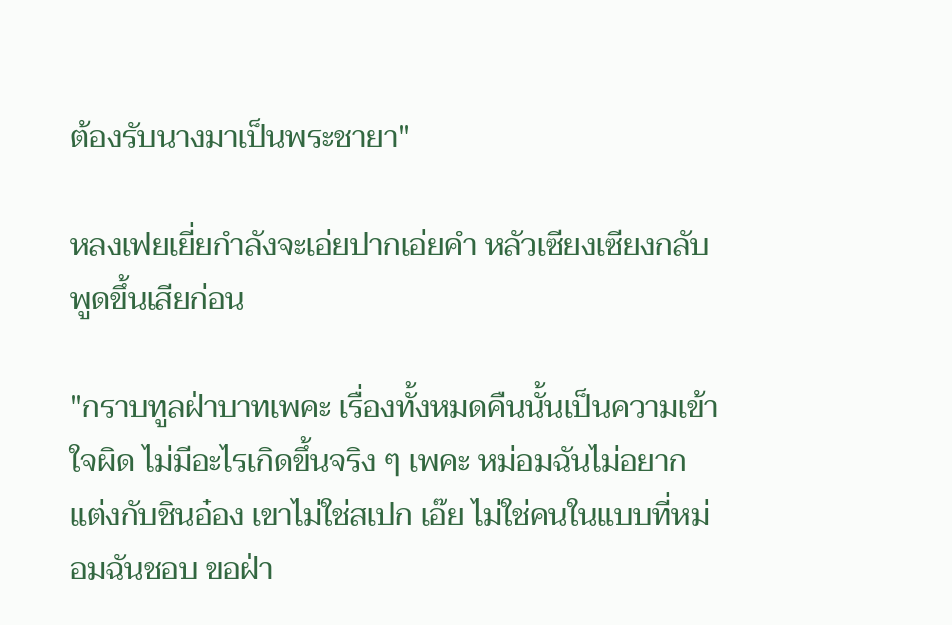ต้องรับนางมาเป็นพระชายา"

หลงเฟยเยี่ยกำลังจะเอ่ยปากเอ่ยคำ หลัวเซียงเซียงกลับพูดขึ้นเสียก่อน

"กราบทูลฝ่าบาทเพคะ เรื่องทั้งหมดคืนนั้นเป็นความเข้าใจผิด ไม่มีอะไรเกิดขึ้นจริง ๆ เพคะ หม่อมฉันไม่อยากแต่งกับชินอ๋อง เขาไม่ใช่สเปก เอ๊ย ไม่ใช่คนในแบบที่หม่อมฉันชอบ ขอฝ่า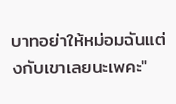บาทอย่าให้หม่อมฉันแต่งกับเขาเลยนะเพคะ"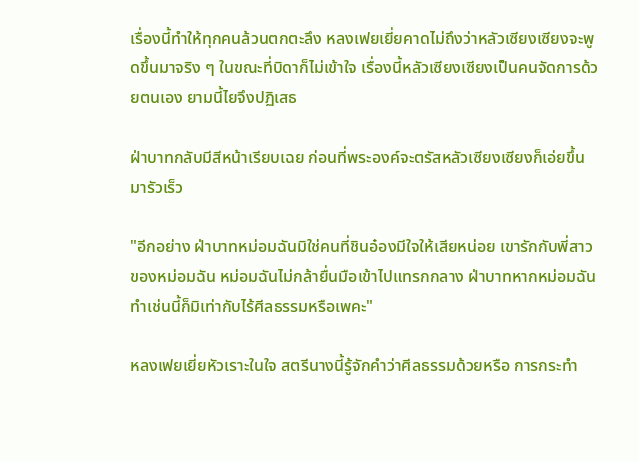เรื่องนี้ทำให้ทุกคนล้วนตกตะลึง หลงเฟยเยี่ยคาดไม่ถึงว่าหลัวเซียงเซียงจะพูดขึ้นมาจริง ๆ ในขณะที่บิดาก็ไม่เข้าใจ เรื่องนี้หลัวเซียงเซียงเป็นคนจัดการด้วยตนเอง ยามนี้ไยจึงปฏิเสธ

ฝ่าบาทกลับมีสีหน้าเรียบเฉย ก่อนที่พระองค์จะตรัสหลัวเซียงเซียงก็เอ่ยขึ้นมารัวเร็ว

"อีกอย่าง ฝ่าบาทหม่อมฉันมิใช่คนที่ชินอ๋องมีใจให้เสียหน่อย เขารักกับพี่สาวของหม่อมฉัน หม่อมฉันไม่กล้ายื่นมือเข้าไปแทรกกลาง ฝ่าบาทหากหม่อมฉันทำเช่นนี้ก็มิเท่ากับไร้ศีลธรรมหรือเพคะ"

หลงเฟยเยี่ยหัวเราะในใจ สตรีนางนี้รู้จักคำว่าศีลธรรมด้วยหรือ การกระทำ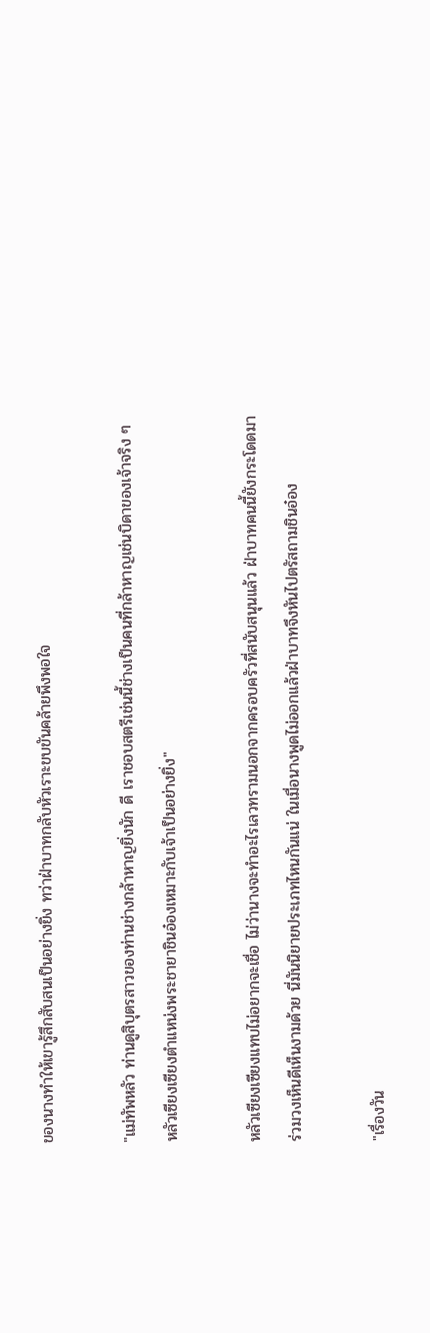ของนางทำให้เขารู้สึกสับสนเป็นอย่างยิ่ง ทว่าฝ่าบาทกลับหัวเราะขบขันคล้ายพึงพอใจ

"แม่ทัพหลัว ท่านดูสิบุตรสาวของท่านช่างกล้าหาญยิ่งนัก ดี เราชอบสตรีเช่นนี้ช่างเป็นคนที่กล้าหาญเช่นบิดาของเจ้าจริง ๆ หลัวเซียงเซียงตำแหน่งพระชายาชินอ๋องเหมาะกับเจ้าเป็นอย่างยิ่ง"

หลัวเซียงเซียงแทบไม่อยากจะเชื่อ ไม่ว่านางจะทำอะไรเลวทรามนอกจากครอบครัวที่สนับสนุนแล้ว ฝ่าบาทคนนี้ยังกระโดดมาร่วมวงเห็นดีเห็นงามด้วย นี่มันนิยายประเภทไหนกันแน่ ในเมื่อนางพูดไม่ออกแล้วฝ่าบาทจึงหันไปตรัสถามชินอ๋อง

"เรื่องวัน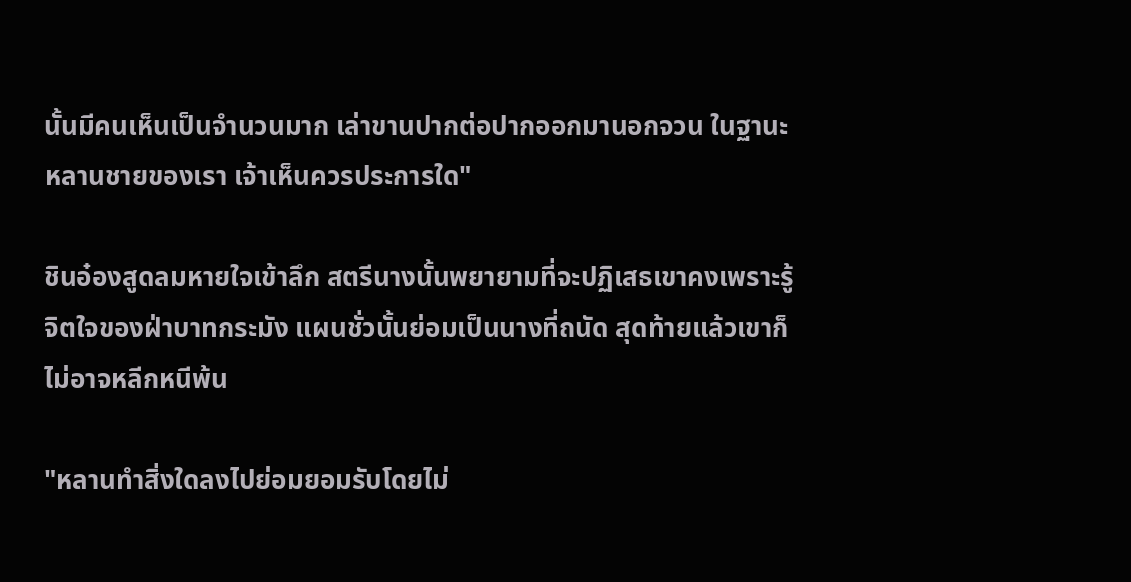นั้นมีคนเห็นเป็นจำนวนมาก เล่าขานปากต่อปากออกมานอกจวน ในฐานะหลานชายของเรา เจ้าเห็นควรประการใด"

ชินอ๋องสูดลมหายใจเข้าลึก สตรีนางนั้นพยายามที่จะปฏิเสธเขาคงเพราะรู้จิตใจของฝ่าบาทกระมัง แผนชั่วนั้นย่อมเป็นนางที่ถนัด สุดท้ายแล้วเขาก็ไม่อาจหลีกหนีพ้น

"หลานทำสิ่งใดลงไปย่อมยอมรับโดยไม่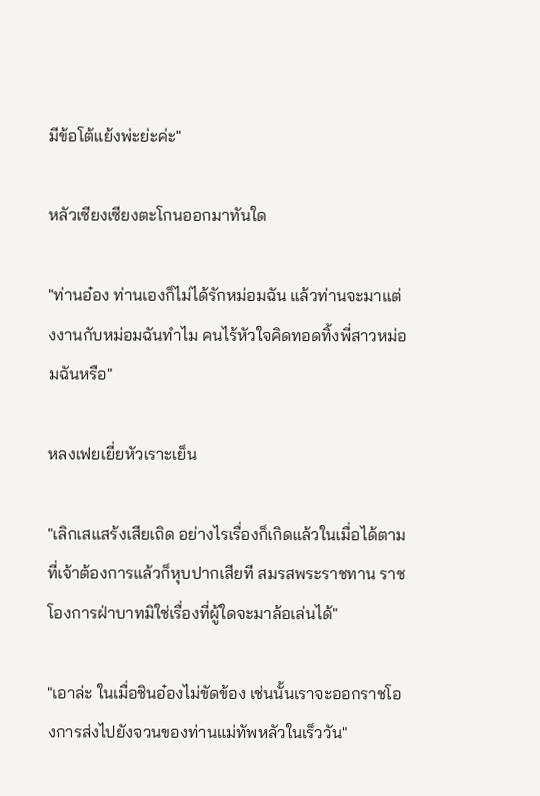มีข้อโต้แย้งพ่ะย่ะค่ะ"

หลัวเซียงเซียงตะโกนออกมาทันใด

"ท่านอ๋อง ท่านเองก็ไม่ได้รักหม่อมฉัน แล้วท่านจะมาแต่งงานกับหม่อมฉันทำไม คนไร้หัวใจคิดทอดทิ้งพี่สาวหม่อมฉันหรือ"

หลงเฟยเยี่ยหัวเราะเย็น

"เลิกเสแสร้งเสียเถิด อย่างไรเรื่องก็เกิดแล้วในเมื่อได้ตามที่เจ้าต้องการแล้วก็หุบปากเสียที สมรสพระราชทาน ราชโองการฝ่าบาทมิใช่เรื่องที่ผู้ใดจะมาล้อเล่นได้"

"เอาล่ะ ในเมื่อชินอ๋องไม่ขัดข้อง เช่นนั้นเราจะออกราชโองการส่งไปยังจวนของท่านแม่ทัพหลัวในเร็ววัน"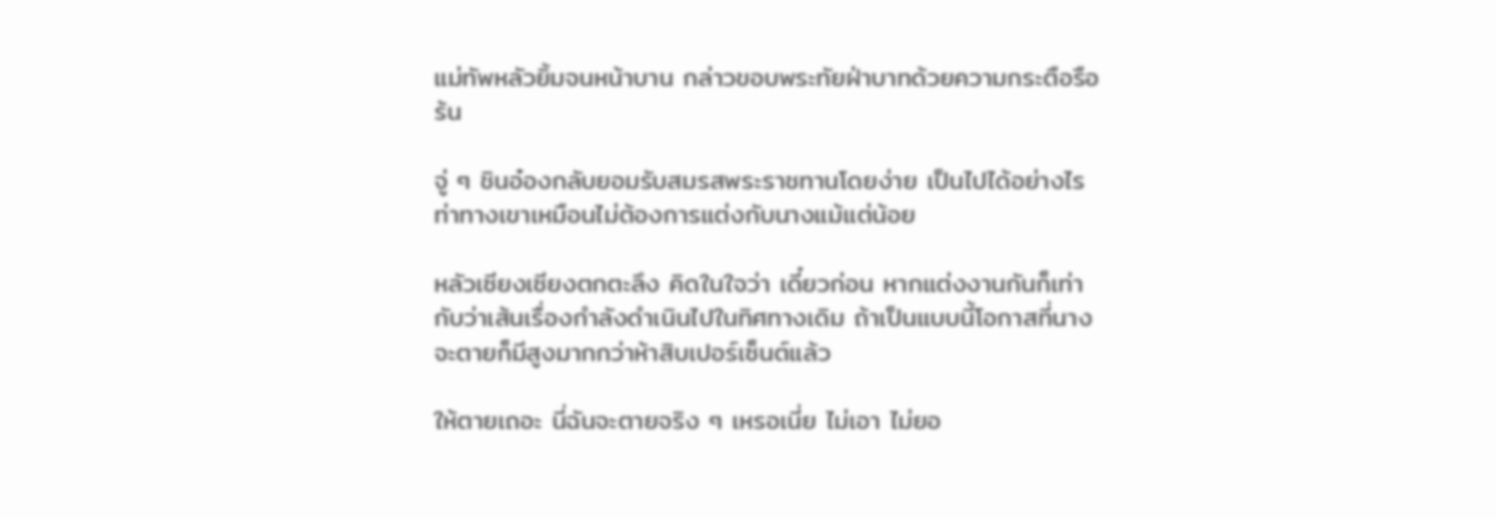แม่ทัพหลัวยิ้มจนหน้าบาน กล่าวขอบพระทัยฝ่าบาทด้วยความกระตือรือร้น

จู่ ๆ ชินอ๋องกลับยอมรับสมรสพระราชทานโดยง่าย เป็นไปได้อย่างไรท่าทางเขาเหมือนไม่ต้องการแต่งกับนางแม้แต่น้อย

หลัวเซียงเซียงตกตะลึง คิดในใจว่า เดี๋ยวก่อน หากแต่งงานกันก็เท่ากับว่าเส้นเรื่องกำลังดำเนินไปในทิศทางเดิม ถ้าเป็นแบบนี้โอกาสที่นางจะตายก็มีสูงมากกว่าห้าสิบเปอร์เซ็นต์แล้ว

ให้ตายเถอะ นี่ฉันจะตายจริง ๆ เหรอเนี่ย ไม่เอา ไม่ยอ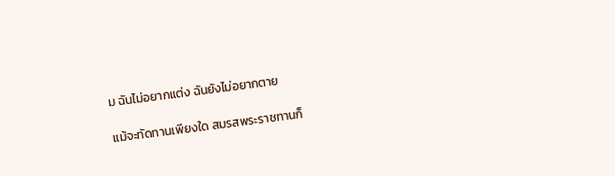ม ฉันไม่อยากแต่ง ฉันยังไม่อยากตาย

แม้จะทัดทานเพียงใด สมรสพระราชทานก็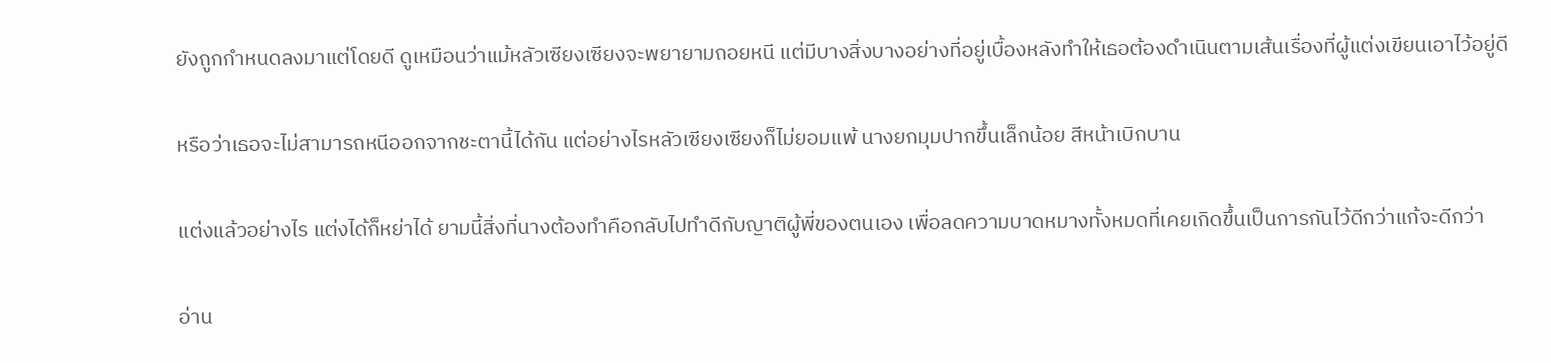ยังถูกกำหนดลงมาแต่โดยดี ดูเหมือนว่าแม้หลัวเซียงเซียงจะพยายามถอยหนี แต่มีบางสิ่งบางอย่างที่อยู่เบื้องหลังทำให้เธอต้องดำเนินตามเส้นเรื่องที่ผู้แต่งเขียนเอาไว้อยู่ดี

หรือว่าเธอจะไม่สามารถหนีออกจากชะตานี้ได้กัน แต่อย่างไรหลัวเซียงเซียงก็ไม่ยอมแพ้ นางยกมุมปากขึ้นเล็กน้อย สีหน้าเบิกบาน

แต่งแล้วอย่างไร แต่งได้ก็หย่าได้ ยามนี้สิ่งที่นางต้องทำคือกลับไปทำดีกับญาติผู้พี่ของตนเอง เพื่อลดความบาดหมางทั้งหมดที่เคยเกิดขึ้นเป็นการกันไว้ดีกว่าแก้จะดีกว่า

อ่าน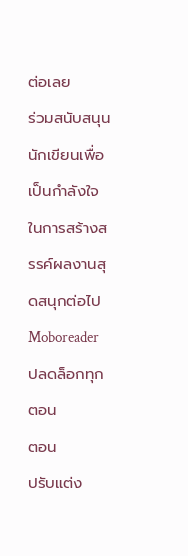ต่อเลย
ร่วมสนับสนุนนักเขียนเพื่อเป็นกำลังใจในการสร้างสรรค์ผลงานสุดสนุกต่อไป Moboreader
ปลดล็อกทุกตอน
ตอน
ปรับแต่ง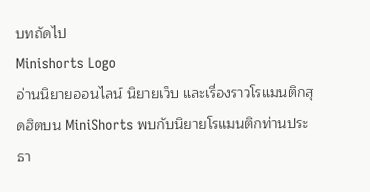บทถัดไป
Minishorts Logo
อ่านนิยายออนไลน์ นิยายเว็บ และเรื่องราวโรแมนติกสุดฮิตบน MiniShorts พบกับนิยายโรแมนติกท่านประธา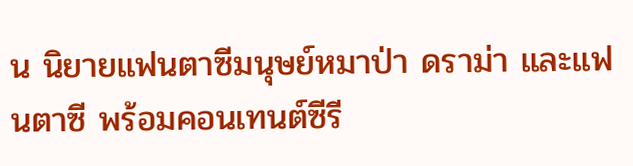น นิยายแฟนตาซีมนุษย์หมาป่า ดราม่า และแฟนตาซี พร้อมคอนเทนต์ซีรี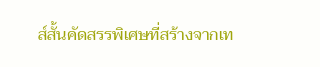ส์สั้นคัดสรรพิเศษที่สร้างจากเท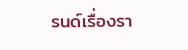รนด์เรื่องรา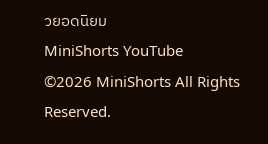วยอดนิยม
MiniShorts YouTube
©2026 MiniShorts All Rights Reserved.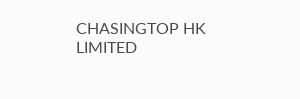CHASINGTOP HK LIMITED